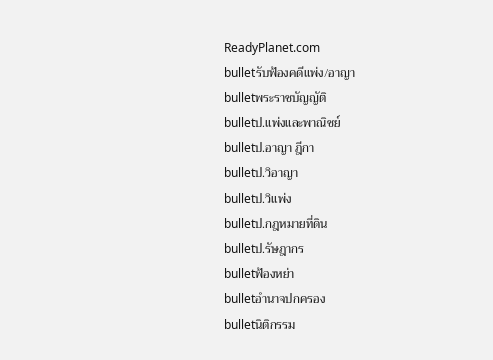ReadyPlanet.com
bulletรับฟ้องคดีแพ่ง/อาญา
bulletพระราชบัญญัติ
bulletป.แพ่งและพาณิชย์
bulletป.อาญา ฎีกา
bulletป.วิอาญา
bulletป.วิแพ่ง
bulletป.กฎหมายที่ดิน
bulletป.รัษฎากร
bulletฟ้องหย่า
bulletอำนาจปกครอง
bulletนิติกรรม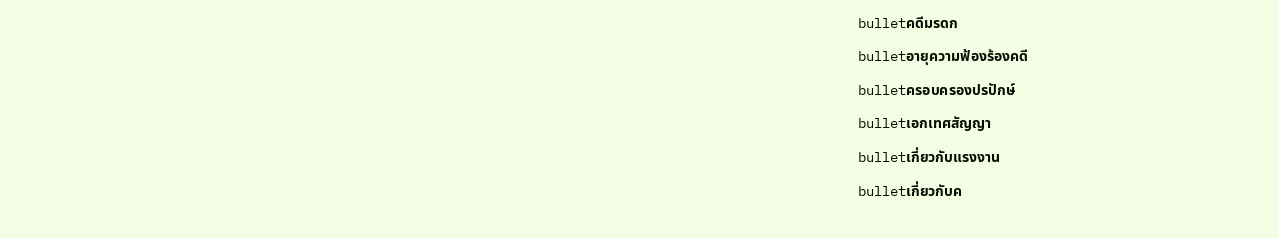bulletคดีมรดก
bulletอายุความฟ้องร้องคดี
bulletครอบครองปรปักษ์
bulletเอกเทศสัญญา
bulletเกี่ยวกับแรงงาน
bulletเกี่ยวกับค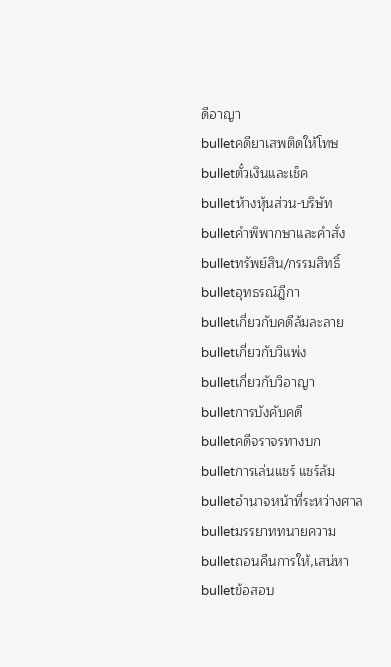ดีอาญา
bulletคดียาเสพติดให้โทษ
bulletตั๋วเงินและเช็ค
bulletห้างหุ้นส่วน-บริษัท
bulletคำพิพากษาและคำสั่ง
bulletทรัพย์สิน/กรรมสิทธิ์
bulletอุทธรณ์ฎีกา
bulletเกี่ยวกับคดีล้มละลาย
bulletเกี่ยวกับวิแพ่ง
bulletเกี่ยวกับวิอาญา
bulletการบังคับคดี
bulletคดีจราจรทางบก
bulletการเล่นแชร์ แชร์ล้ม
bulletอำนาจหน้าที่ระหว่างศาล
bulletมรรยาททนายความ
bulletถอนคืนการให้,เสน่หา
bulletข้อสอบ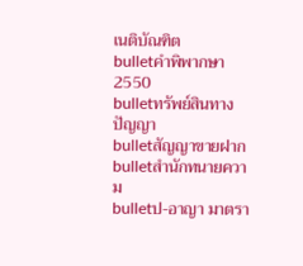เนติบัณฑิต
bulletคำพิพากษา 2550
bulletทรัพย์สินทางปัญญา
bulletสัญญาขายฝาก
bulletสำนักทนายความ
bulletป-อาญา มาตรา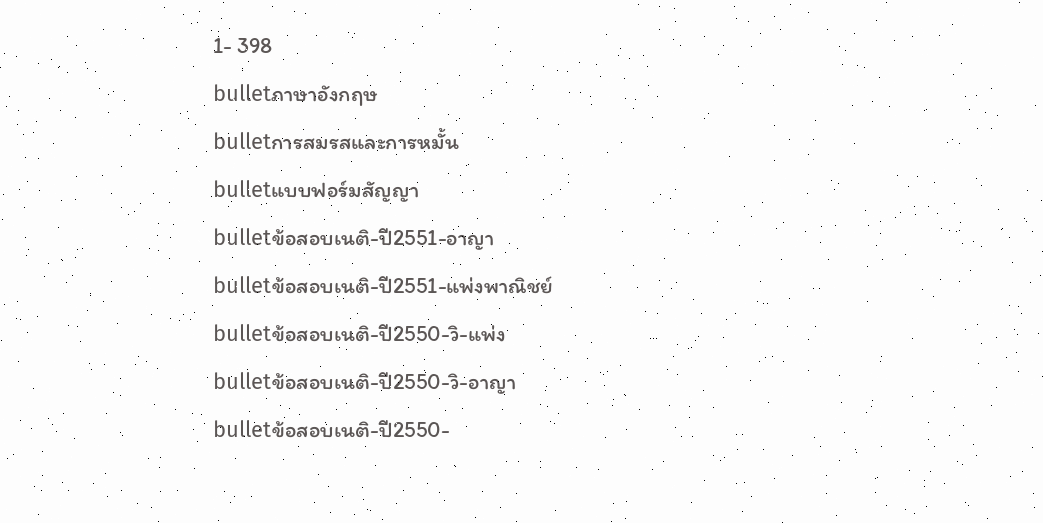1- 398
bulletภาษาอังกฤษ
bulletการสมรสและการหมั้น
bulletแบบฟอร์มสัญญา
bulletข้อสอบเนติ-ปี2551-อาญา
bulletข้อสอบเนติ-ปี2551-แพ่งพาณิชย์
bulletข้อสอบเนติ-ปี2550-วิ-แพ่ง
bulletข้อสอบเนติ-ปี2550-วิ-อาญา
bulletข้อสอบเนติ-ปี2550-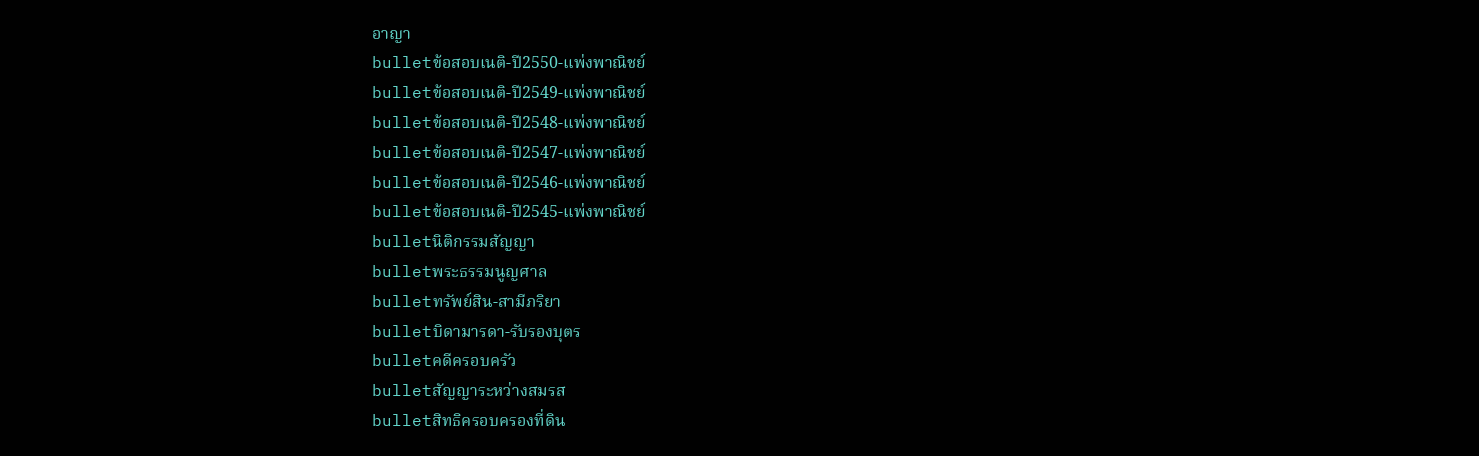อาญา
bulletข้อสอบเนติ-ปี2550-แพ่งพาณิชย์
bulletข้อสอบเนติ-ปี2549-แพ่งพาณิชย์
bulletข้อสอบเนติ-ปี2548-แพ่งพาณิชย์
bulletข้อสอบเนติ-ปี2547-แพ่งพาณิชย์
bulletข้อสอบเนติ-ปี2546-แพ่งพาณิชย์
bulletข้อสอบเนติ-ปี2545-แพ่งพาณิชย์
bulletนิติกรรมสัญญา
bulletพระธรรมนูญศาล
bulletทรัพย์สิน-สามีภริยา
bulletบิดามารดา-รับรองบุตร
bulletคดีครอบครัว
bulletสัญญาระหว่างสมรส
bulletสิทธิครอบครองที่ดิน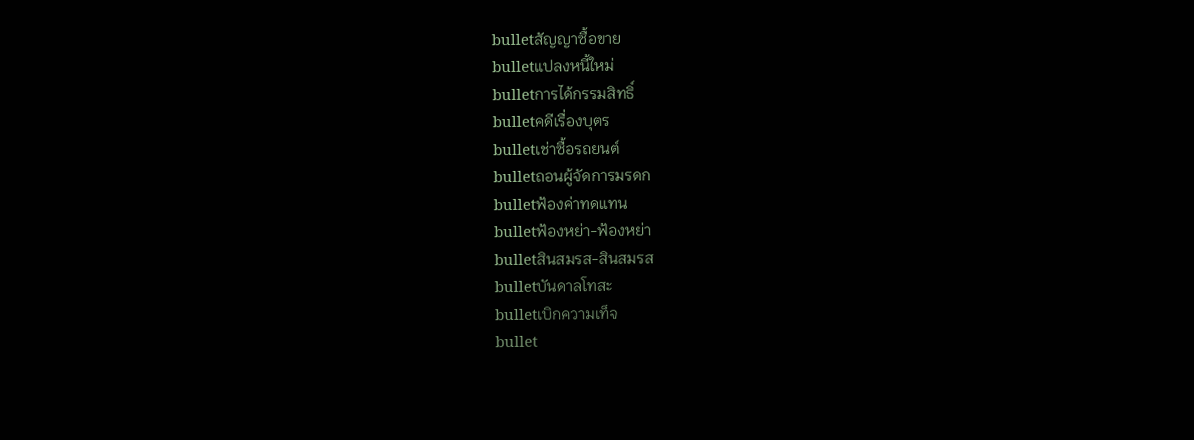bulletสัญญาซื้อขาย
bulletแปลงหนี้ใหม่
bulletการได้กรรมสิทธิ์
bulletคดีเรื่องบุตร
bulletเช่าซื้อรถยนต์
bulletถอนผู้จัดการมรดก
bulletฟ้องค่าทดแทน
bulletฟ้องหย่า-ฟ้องหย่า
bulletสินสมรส-สินสมรส
bulletบันดาลโทสะ
bulletเบิกความเท็จ
bullet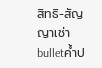สิทธิ-สัญญาเช่า
bulletค้ำป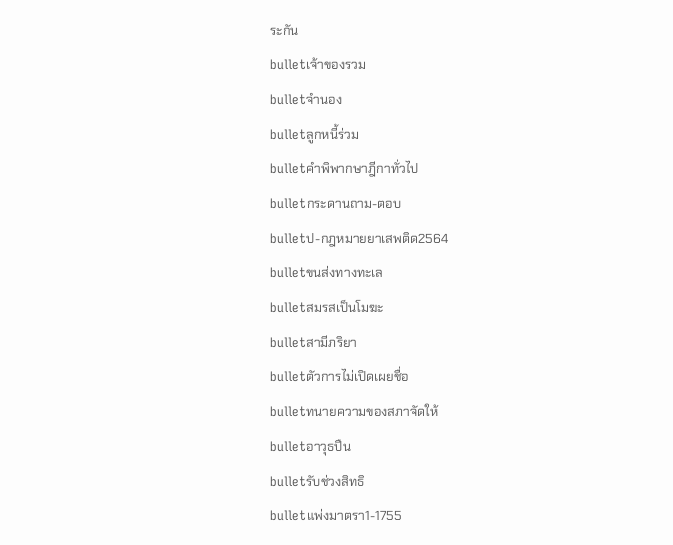ระกัน
bulletเจ้าของรวม
bulletจำนอง
bulletลูกหนี้ร่วม
bulletคำพิพากษาฎีกาทั่วไป
bulletกระดานถาม-ตอบ
bulletป-กฎหมายยาเสพติด2564
bulletขนส่งทางทะเล
bulletสมรสเป็นโมฆะ
bulletสามีภริยา
bulletตัวการไม่เปิดเผยชื่อ
bulletทนายความของสภาจัดให้
bulletอาวุธปืน
bulletรับช่วงสิทธิ
bulletแพ่งมาตรา1-1755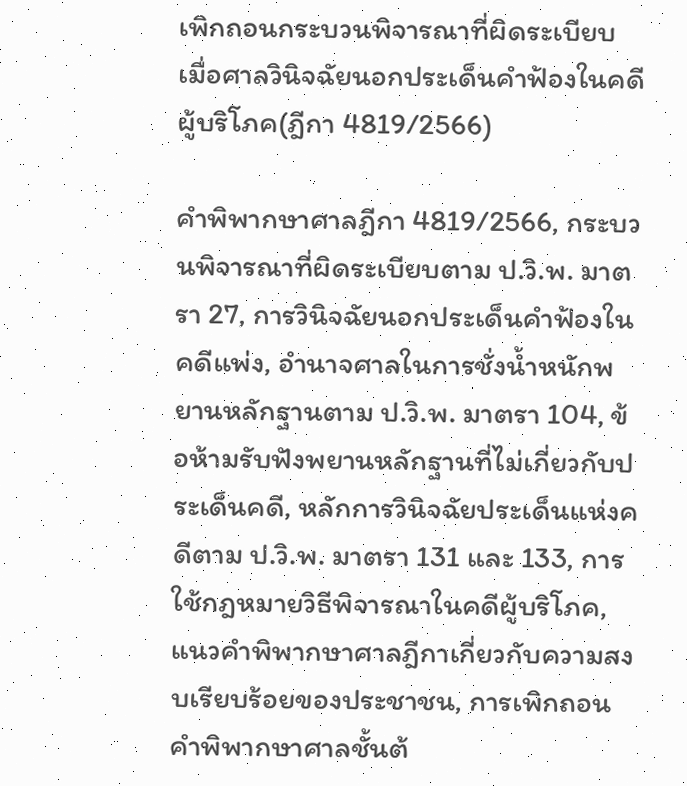เพิกถอนกระบวนพิจารณาที่ผิดระเบียบ เมื่อศาลวินิจฉัยนอกประเด็นคำฟ้องในคดีผู้บริโภค(ฎีกา 4819/2566)

คำพิพากษาศาลฎีกา 4819/2566, กระบวนพิจารณาที่ผิดระเบียบตาม ป.วิ.พ. มาตรา 27, การวินิจฉัยนอกประเด็นคำฟ้องในคดีแพ่ง, อำนาจศาลในการชั่งน้ำหนักพยานหลักฐานตาม ป.วิ.พ. มาตรา 104, ข้อห้ามรับฟังพยานหลักฐานที่ไม่เกี่ยวกับประเด็นคดี, หลักการวินิจฉัยประเด็นแห่งคดีตาม ป.วิ.พ. มาตรา 131 และ 133, การใช้กฎหมายวิธีพิจารณาในคดีผู้บริโภค, แนวคำพิพากษาศาลฎีกาเกี่ยวกับความสงบเรียบร้อยของประชาชน, การเพิกถอนคำพิพากษาศาลชั้นต้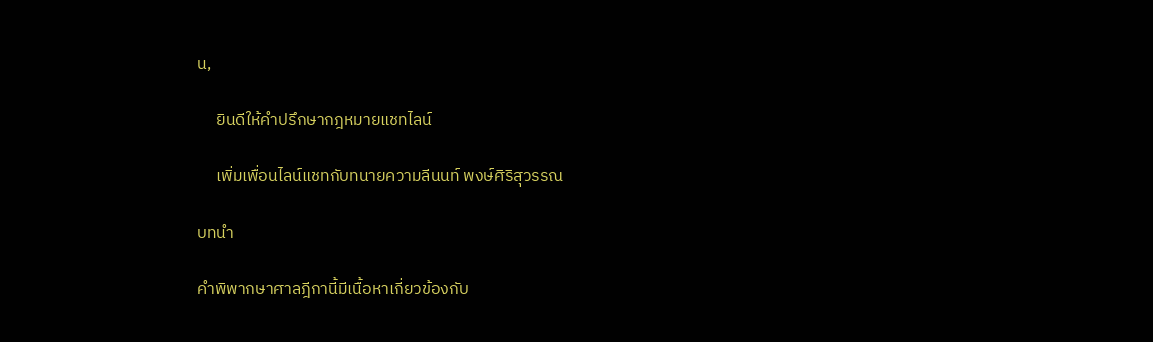น,

     ยินดีให้คำปรึกษากฎหมายแชทไลน์

     เพิ่มเพื่อนไลน์แชทกับทนายความลีนนท์ พงษ์ศิริสุวรรณ

บทนำ

คำพิพากษาศาลฎีกานี้มีเนื้อหาเกี่ยวข้องกับ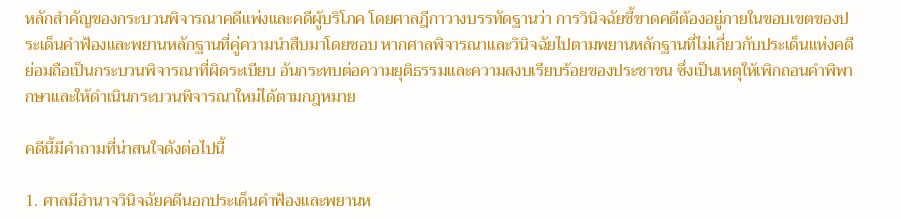หลักสำคัญของกระบวนพิจารณาคดีแพ่งและคดีผู้บริโภค โดยศาลฎีกาวางบรรทัดฐานว่า การวินิจฉัยชี้ขาดคดีต้องอยู่ภายในขอบเขตของประเด็นคำฟ้องและพยานหลักฐานที่คู่ความนำสืบมาโดยชอบ หากศาลพิจารณาและวินิจฉัยไปตามพยานหลักฐานที่ไม่เกี่ยวกับประเด็นแห่งคดี ย่อมถือเป็นกระบวนพิจารณาที่ผิดระเบียบ อันกระทบต่อความยุติธรรมและความสงบเรียบร้อยของประชาชน ซึ่งเป็นเหตุให้เพิกถอนคำพิพากษาและให้ดำเนินกระบวนพิจารณาใหม่ได้ตามกฎหมาย

คดีนี้มีคำถามที่น่าสนใจดังต่อไปนี้

1. ศาลมีอำนาจวินิจฉัยคดีนอกประเด็นคำฟ้องและพยานห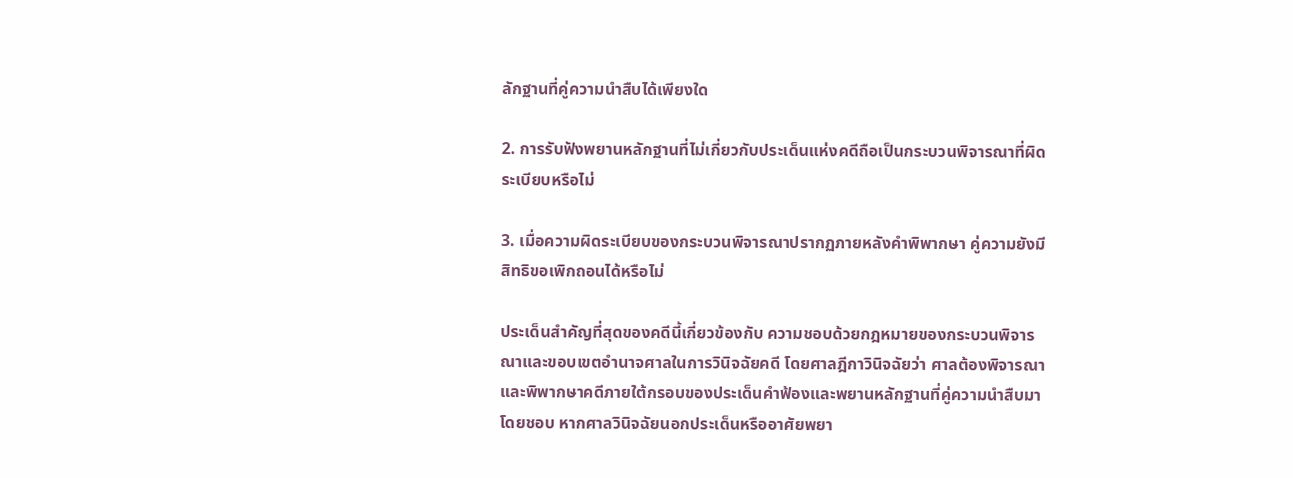ลักฐานที่คู่ความนำสืบได้เพียงใด

2. การรับฟังพยานหลักฐานที่ไม่เกี่ยวกับประเด็นแห่งคดีถือเป็นกระบวนพิจารณาที่ผิดระเบียบหรือไม่

3. เมื่อความผิดระเบียบของกระบวนพิจารณาปรากฏภายหลังคำพิพากษา คู่ความยังมีสิทธิขอเพิกถอนได้หรือไม่

ประเด็นสำคัญที่สุดของคดีนี้เกี่ยวข้องกับ ความชอบด้วยกฎหมายของกระบวนพิจารณาและขอบเขตอำนาจศาลในการวินิจฉัยคดี โดยศาลฎีกาวินิจฉัยว่า ศาลต้องพิจารณาและพิพากษาคดีภายใต้กรอบของประเด็นคำฟ้องและพยานหลักฐานที่คู่ความนำสืบมาโดยชอบ หากศาลวินิจฉัยนอกประเด็นหรืออาศัยพยา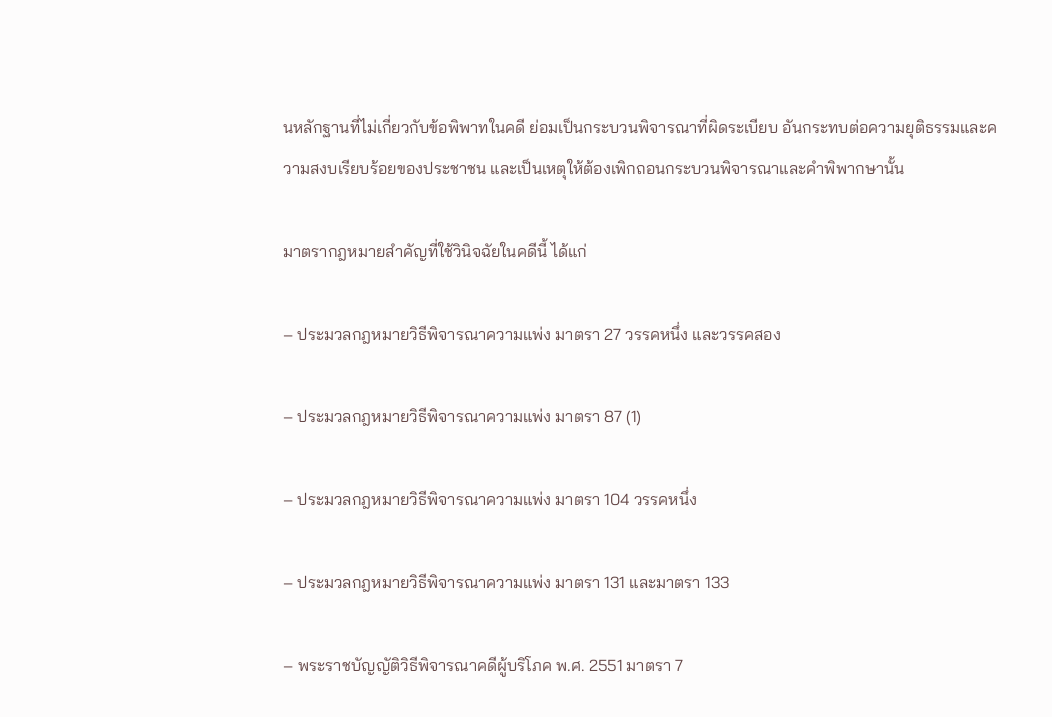นหลักฐานที่ไม่เกี่ยวกับข้อพิพาทในคดี ย่อมเป็นกระบวนพิจารณาที่ผิดระเบียบ อันกระทบต่อความยุติธรรมและความสงบเรียบร้อยของประชาชน และเป็นเหตุให้ต้องเพิกถอนกระบวนพิจารณาและคำพิพากษานั้น

มาตรากฎหมายสำคัญที่ใช้วินิจฉัยในคดีนี้ ได้แก่

– ประมวลกฎหมายวิธีพิจารณาความแพ่ง มาตรา 27 วรรคหนึ่ง และวรรคสอง

– ประมวลกฎหมายวิธีพิจารณาความแพ่ง มาตรา 87 (1)

– ประมวลกฎหมายวิธีพิจารณาความแพ่ง มาตรา 104 วรรคหนึ่ง

– ประมวลกฎหมายวิธีพิจารณาความแพ่ง มาตรา 131 และมาตรา 133

– พระราชบัญญัติวิธีพิจารณาคดีผู้บริโภค พ.ศ. 2551 มาตรา 7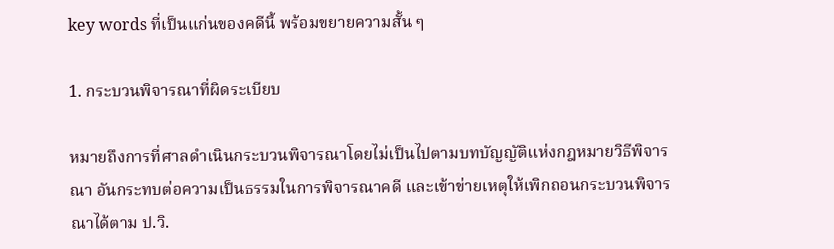key words ที่เป็นแก่นของคดีนี้ พร้อมขยายความสั้น ๆ

1. กระบวนพิจารณาที่ผิดระเบียบ

หมายถึงการที่ศาลดำเนินกระบวนพิจารณาโดยไม่เป็นไปตามบทบัญญัติแห่งกฎหมายวิธีพิจารณา อันกระทบต่อความเป็นธรรมในการพิจารณาคดี และเข้าข่ายเหตุให้เพิกถอนกระบวนพิจารณาได้ตาม ป.วิ.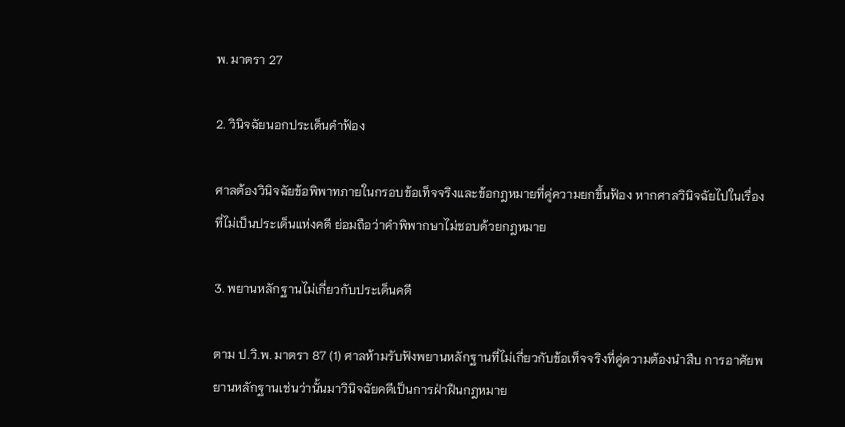พ. มาตรา 27

2. วินิจฉัยนอกประเด็นคำฟ้อง

ศาลต้องวินิจฉัยข้อพิพาทภายในกรอบข้อเท็จจริงและข้อกฎหมายที่คู่ความยกขึ้นฟ้อง หากศาลวินิจฉัยไปในเรื่องที่ไม่เป็นประเด็นแห่งคดี ย่อมถือว่าคำพิพากษาไม่ชอบด้วยกฎหมาย

3. พยานหลักฐานไม่เกี่ยวกับประเด็นคดี

ตาม ป.วิ.พ. มาตรา 87 (1) ศาลห้ามรับฟังพยานหลักฐานที่ไม่เกี่ยวกับข้อเท็จจริงที่คู่ความต้องนำสืบ การอาศัยพยานหลักฐานเช่นว่านั้นมาวินิจฉัยคดีเป็นการฝ่าฝืนกฎหมาย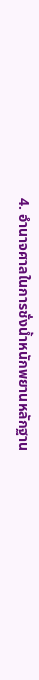4. อำนาจศาลในการชั่งน้ำหนักพยานหลักฐาน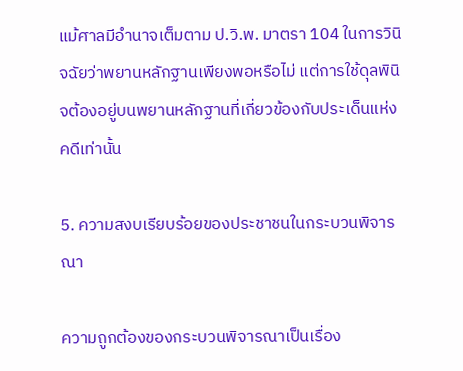แม้ศาลมีอำนาจเต็มตาม ป.วิ.พ. มาตรา 104 ในการวินิจฉัยว่าพยานหลักฐานเพียงพอหรือไม่ แต่การใช้ดุลพินิจต้องอยู่บนพยานหลักฐานที่เกี่ยวข้องกับประเด็นแห่งคดีเท่านั้น

5. ความสงบเรียบร้อยของประชาชนในกระบวนพิจารณา

ความถูกต้องของกระบวนพิจารณาเป็นเรื่อง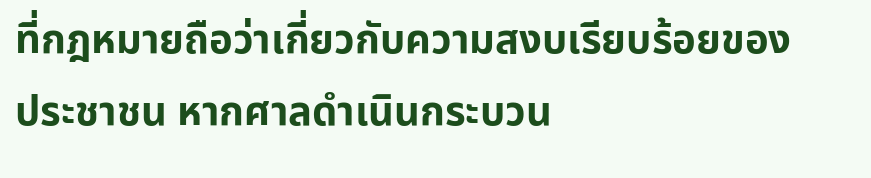ที่กฎหมายถือว่าเกี่ยวกับความสงบเรียบร้อยของประชาชน หากศาลดำเนินกระบวน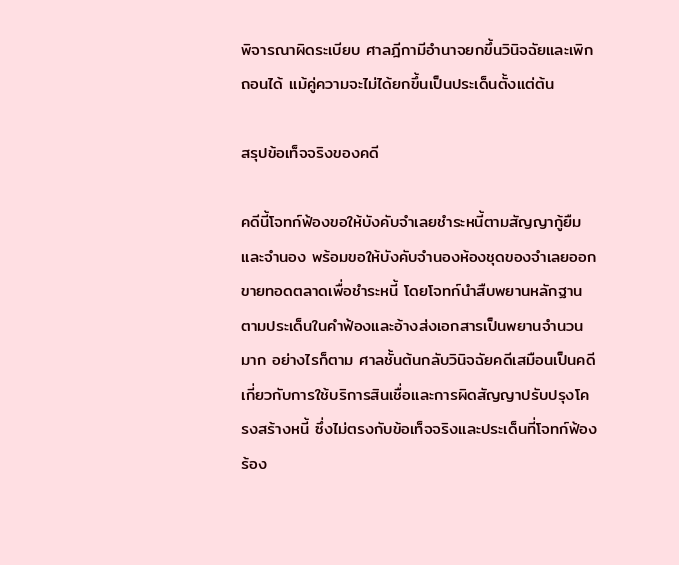พิจารณาผิดระเบียบ ศาลฎีกามีอำนาจยกขึ้นวินิจฉัยและเพิกถอนได้ แม้คู่ความจะไม่ได้ยกขึ้นเป็นประเด็นตั้งแต่ต้น

สรุปข้อเท็จจริงของคดี

คดีนี้โจทก์ฟ้องขอให้บังคับจำเลยชำระหนี้ตามสัญญากู้ยืมและจำนอง พร้อมขอให้บังคับจำนองห้องชุดของจำเลยออกขายทอดตลาดเพื่อชำระหนี้ โดยโจทก์นำสืบพยานหลักฐานตามประเด็นในคำฟ้องและอ้างส่งเอกสารเป็นพยานจำนวนมาก อย่างไรก็ตาม ศาลชั้นต้นกลับวินิจฉัยคดีเสมือนเป็นคดีเกี่ยวกับการใช้บริการสินเชื่อและการผิดสัญญาปรับปรุงโครงสร้างหนี้ ซึ่งไม่ตรงกับข้อเท็จจริงและประเด็นที่โจทก์ฟ้องร้อง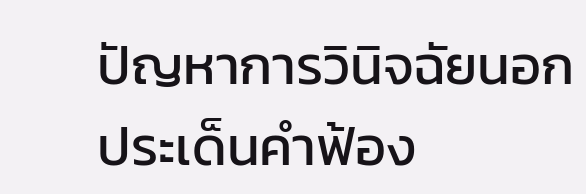ปัญหาการวินิจฉัยนอกประเด็นคำฟ้อง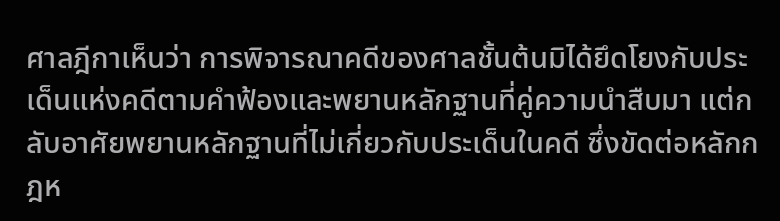ศาลฎีกาเห็นว่า การพิจารณาคดีของศาลชั้นต้นมิได้ยึดโยงกับประเด็นแห่งคดีตามคำฟ้องและพยานหลักฐานที่คู่ความนำสืบมา แต่กลับอาศัยพยานหลักฐานที่ไม่เกี่ยวกับประเด็นในคดี ซึ่งขัดต่อหลักกฎห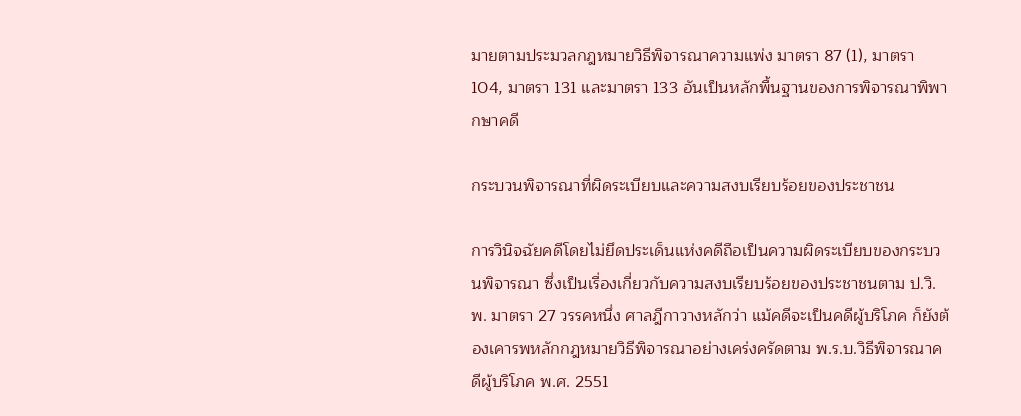มายตามประมวลกฎหมายวิธีพิจารณาความแพ่ง มาตรา 87 (1), มาตรา 104, มาตรา 131 และมาตรา 133 อันเป็นหลักพื้นฐานของการพิจารณาพิพากษาคดี

กระบวนพิจารณาที่ผิดระเบียบและความสงบเรียบร้อยของประชาชน

การวินิจฉัยคดีโดยไม่ยึดประเด็นแห่งคดีถือเป็นความผิดระเบียบของกระบวนพิจารณา ซึ่งเป็นเรื่องเกี่ยวกับความสงบเรียบร้อยของประชาชนตาม ป.วิ.พ. มาตรา 27 วรรคหนึ่ง ศาลฎีกาวางหลักว่า แม้คดีจะเป็นคดีผู้บริโภค ก็ยังต้องเคารพหลักกฎหมายวิธีพิจารณาอย่างเคร่งครัดตาม พ.ร.บ.วิธีพิจารณาคดีผู้บริโภค พ.ศ. 2551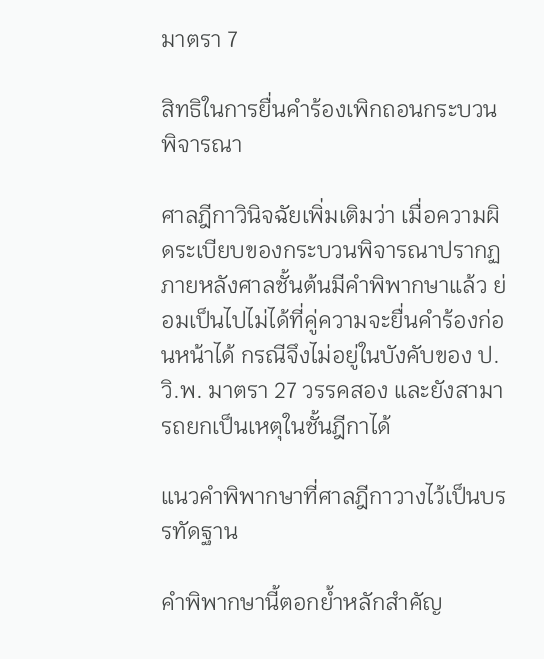มาตรา 7

สิทธิในการยื่นคำร้องเพิกถอนกระบวนพิจารณา

ศาลฎีกาวินิจฉัยเพิ่มเติมว่า เมื่อความผิดระเบียบของกระบวนพิจารณาปรากฏภายหลังศาลชั้นต้นมีคำพิพากษาแล้ว ย่อมเป็นไปไม่ได้ที่คู่ความจะยื่นคำร้องก่อนหน้าได้ กรณีจึงไม่อยู่ในบังคับของ ป.วิ.พ. มาตรา 27 วรรคสอง และยังสามารถยกเป็นเหตุในชั้นฎีกาได้

แนวคำพิพากษาที่ศาลฎีกาวางไว้เป็นบรรทัดฐาน

คำพิพากษานี้ตอกย้ำหลักสำคัญ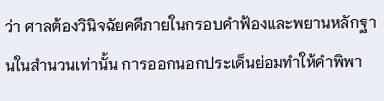ว่า ศาลต้องวินิจฉัยคดีภายในกรอบคำฟ้องและพยานหลักฐานในสำนวนเท่านั้น การออกนอกประเด็นย่อมทำให้คำพิพา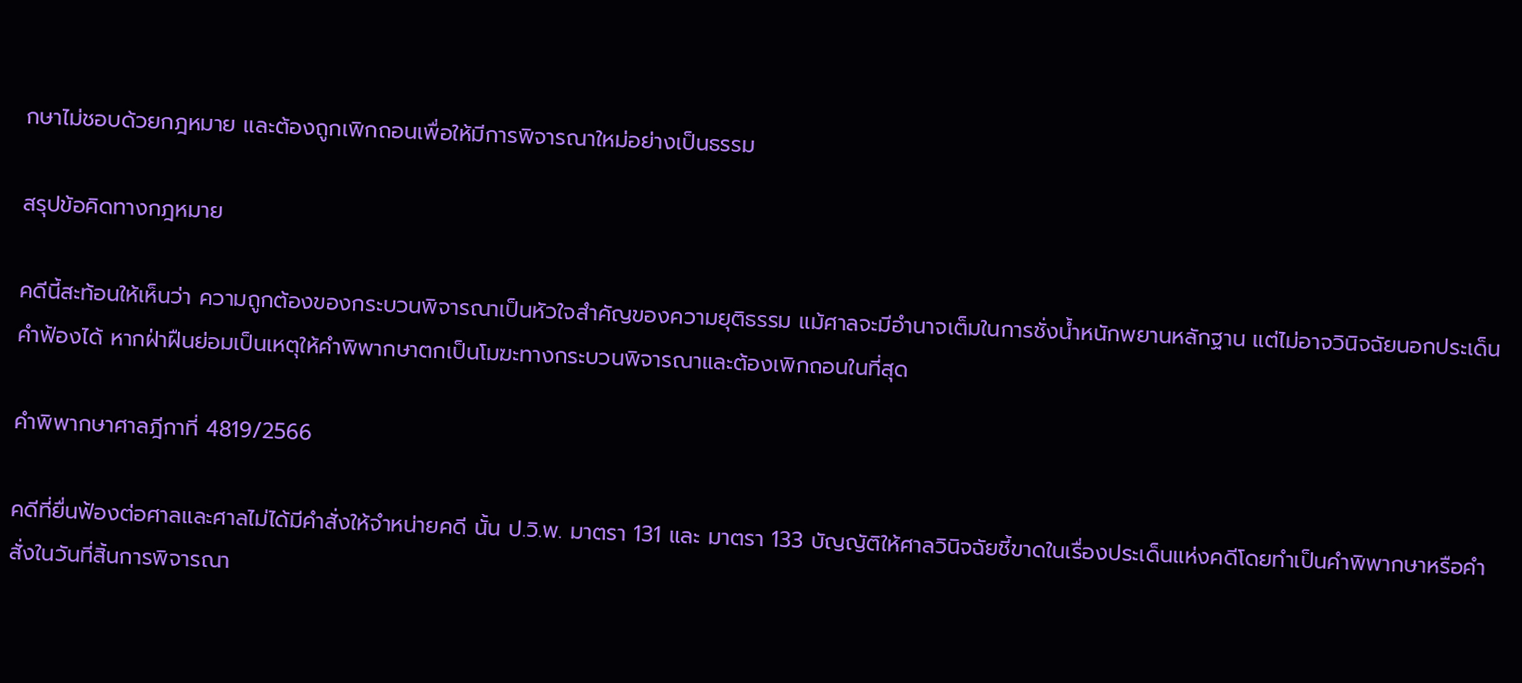กษาไม่ชอบด้วยกฎหมาย และต้องถูกเพิกถอนเพื่อให้มีการพิจารณาใหม่อย่างเป็นธรรม

สรุปข้อคิดทางกฎหมาย

คดีนี้สะท้อนให้เห็นว่า ความถูกต้องของกระบวนพิจารณาเป็นหัวใจสำคัญของความยุติธรรม แม้ศาลจะมีอำนาจเต็มในการชั่งน้ำหนักพยานหลักฐาน แต่ไม่อาจวินิจฉัยนอกประเด็นคำฟ้องได้ หากฝ่าฝืนย่อมเป็นเหตุให้คำพิพากษาตกเป็นโมฆะทางกระบวนพิจารณาและต้องเพิกถอนในที่สุด

คำพิพากษาศาลฎีกาที่ 4819/2566

คดีที่ยื่นฟ้องต่อศาลและศาลไม่ได้มีคำสั่งให้จำหน่ายคดี นั้น ป.วิ.พ. มาตรา 131 และ มาตรา 133 บัญญัติให้ศาลวินิจฉัยชี้ขาดในเรื่องประเด็นแห่งคดีโดยทำเป็นคำพิพากษาหรือคำสั่งในวันที่สิ้นการพิจารณา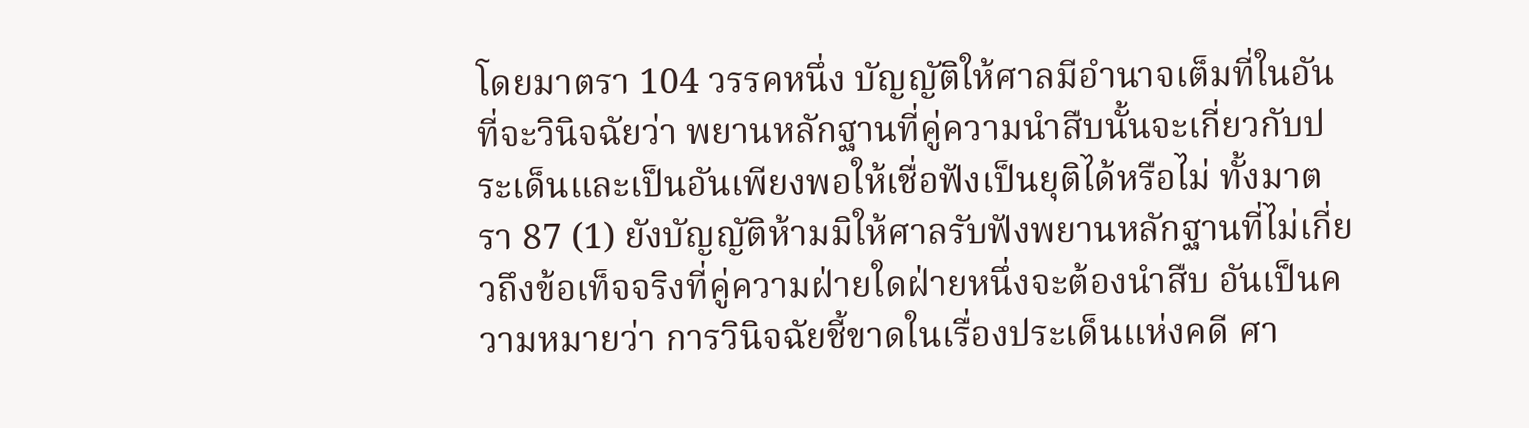โดยมาตรา 104 วรรคหนึ่ง บัญญัติให้ศาลมีอำนาจเต็มที่ในอันที่จะวินิจฉัยว่า พยานหลักฐานที่คู่ความนำสืบนั้นจะเกี่ยวกับประเด็นและเป็นอันเพียงพอให้เชื่อฟังเป็นยุติได้หรือไม่ ทั้งมาตรา 87 (1) ยังบัญญัติห้ามมิให้ศาลรับฟังพยานหลักฐานที่ไม่เกี่ยวถึงข้อเท็จจริงที่คู่ความฝ่ายใดฝ่ายหนึ่งจะต้องนำสืบ อันเป็นความหมายว่า การวินิจฉัยชี้ขาดในเรื่องประเด็นแห่งคดี ศา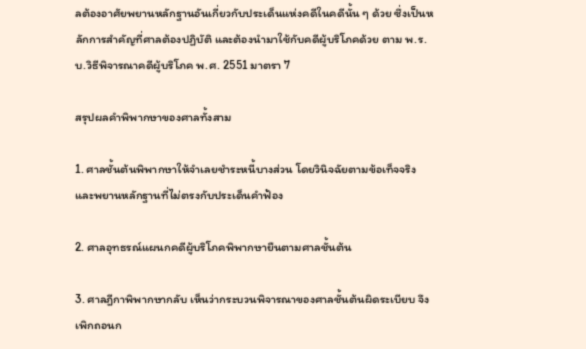ลต้องอาศัยพยานหลักฐานอันเกี่ยวกับประเด็นแห่งคดีในคดีนั้น ๆ ด้วย ซึ่งเป็นหลักการสำคัญที่ศาลต้องปฏิบัติ และต้องนำมาใช้กับคดีผู้บริโภคด้วย ตาม พ.ร.บ.วิธีพิจารณาคดีผู้บริโภค พ.ศ. 2551 มาตรา 7

สรุปผลคำพิพากษาของศาลทั้งสาม

1. ศาลชั้นต้นพิพากษาให้จำเลยชำระหนี้บางส่วน โดยวินิจฉัยตามข้อเท็จจริงและพยานหลักฐานที่ไม่ตรงกับประเด็นคำฟ้อง

2. ศาลอุทธรณ์แผนกคดีผู้บริโภคพิพากษายืนตามศาลชั้นต้น

3. ศาลฎีกาพิพากษากลับ เห็นว่ากระบวนพิจารณาของศาลชั้นต้นผิดระเบียบ จึงเพิกถอนก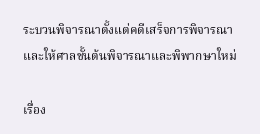ระบวนพิจารณาตั้งแต่คดีเสร็จการพิจารณา และให้ศาลชั้นต้นพิจารณาและพิพากษาใหม่

เรื่อง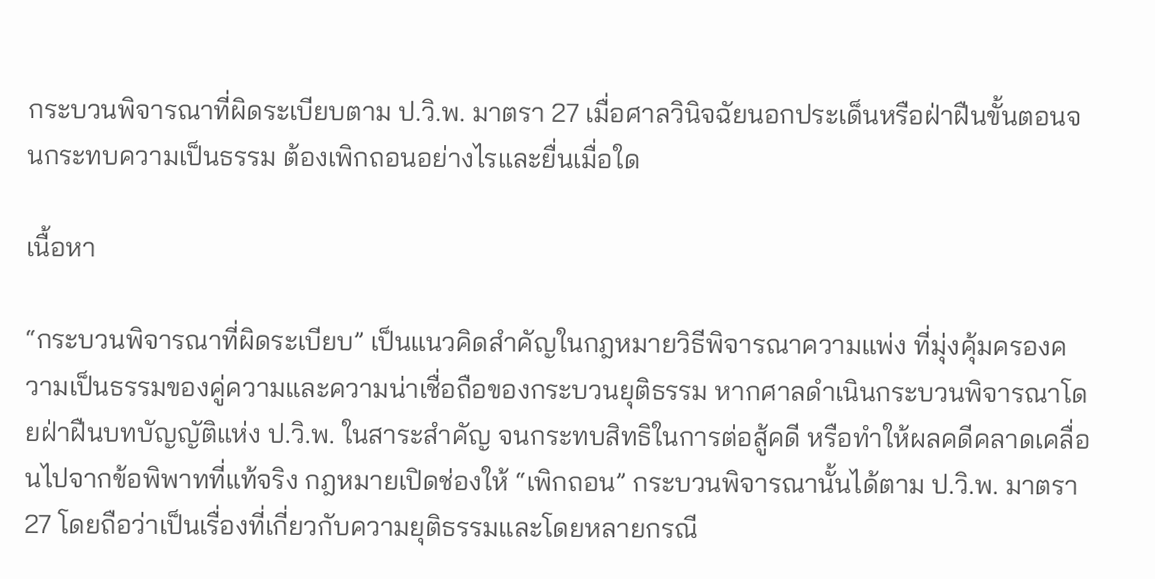กระบวนพิจารณาที่ผิดระเบียบตาม ป.วิ.พ. มาตรา 27 เมื่อศาลวินิจฉัยนอกประเด็นหรือฝ่าฝืนขั้นตอนจนกระทบความเป็นธรรม ต้องเพิกถอนอย่างไรและยื่นเมื่อใด

เนื้อหา

“กระบวนพิจารณาที่ผิดระเบียบ” เป็นแนวคิดสำคัญในกฎหมายวิธีพิจารณาความแพ่ง ที่มุ่งคุ้มครองความเป็นธรรมของคู่ความและความน่าเชื่อถือของกระบวนยุติธรรม หากศาลดำเนินกระบวนพิจารณาโดยฝ่าฝืนบทบัญญัติแห่ง ป.วิ.พ. ในสาระสำคัญ จนกระทบสิทธิในการต่อสู้คดี หรือทำให้ผลคดีคลาดเคลื่อนไปจากข้อพิพาทที่แท้จริง กฎหมายเปิดช่องให้ “เพิกถอน” กระบวนพิจารณานั้นได้ตาม ป.วิ.พ. มาตรา 27 โดยถือว่าเป็นเรื่องที่เกี่ยวกับความยุติธรรมและโดยหลายกรณี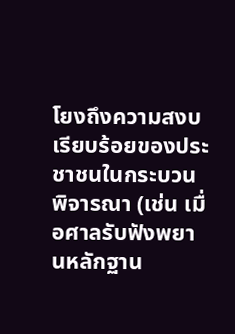โยงถึงความสงบเรียบร้อยของประชาชนในกระบวนพิจารณา (เช่น เมื่อศาลรับฟังพยานหลักฐาน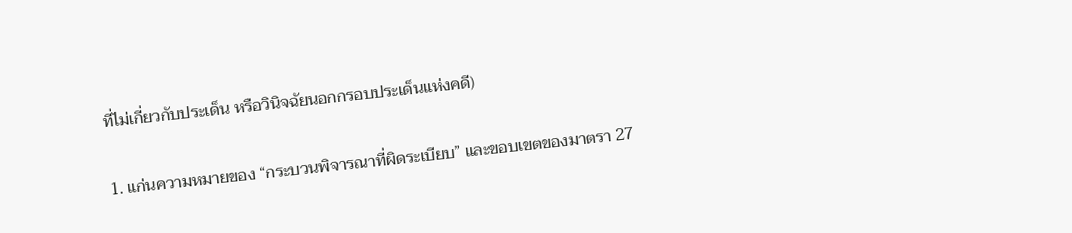ที่ไม่เกี่ยวกับประเด็น หรือวินิจฉัยนอกกรอบประเด็นแห่งคดี)

1. แก่นความหมายของ “กระบวนพิจารณาที่ผิดระเบียบ” และขอบเขตของมาตรา 27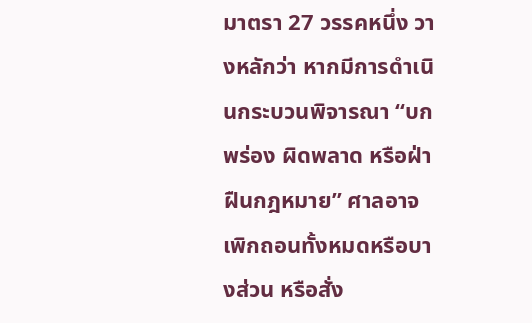มาตรา 27 วรรคหนึ่ง วางหลักว่า หากมีการดำเนินกระบวนพิจารณา “บกพร่อง ผิดพลาด หรือฝ่าฝืนกฎหมาย” ศาลอาจเพิกถอนทั้งหมดหรือบางส่วน หรือสั่ง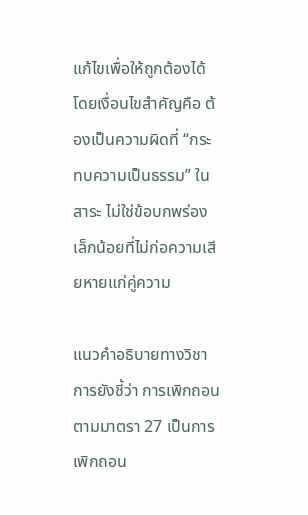แก้ไขเพื่อให้ถูกต้องได้ โดยเงื่อนไขสำคัญคือ ต้องเป็นความผิดที่ “กระทบความเป็นธรรม” ในสาระ ไม่ใช่ข้อบกพร่องเล็กน้อยที่ไม่ก่อความเสียหายแก่คู่ความ

แนวคำอธิบายทางวิชาการยังชี้ว่า การเพิกถอนตามมาตรา 27 เป็นการเพิกถอน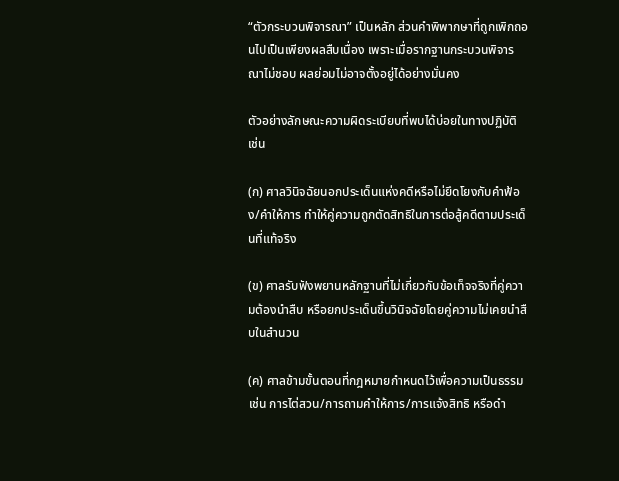“ตัวกระบวนพิจารณา” เป็นหลัก ส่วนคำพิพากษาที่ถูกเพิกถอนไปเป็นเพียงผลสืบเนื่อง เพราะเมื่อรากฐานกระบวนพิจารณาไม่ชอบ ผลย่อมไม่อาจตั้งอยู่ได้อย่างมั่นคง

ตัวอย่างลักษณะความผิดระเบียบที่พบได้บ่อยในทางปฏิบัติ เช่น

(ก) ศาลวินิจฉัยนอกประเด็นแห่งคดีหรือไม่ยึดโยงกับคำฟ้อง/คำให้การ ทำให้คู่ความถูกตัดสิทธิในการต่อสู้คดีตามประเด็นที่แท้จริง

(ข) ศาลรับฟังพยานหลักฐานที่ไม่เกี่ยวกับข้อเท็จจริงที่คู่ความต้องนำสืบ หรือยกประเด็นขึ้นวินิจฉัยโดยคู่ความไม่เคยนำสืบในสำนวน

(ค) ศาลข้ามขั้นตอนที่กฎหมายกำหนดไว้เพื่อความเป็นธรรม เช่น การไต่สวน/การถามคำให้การ/การแจ้งสิทธิ หรือดำ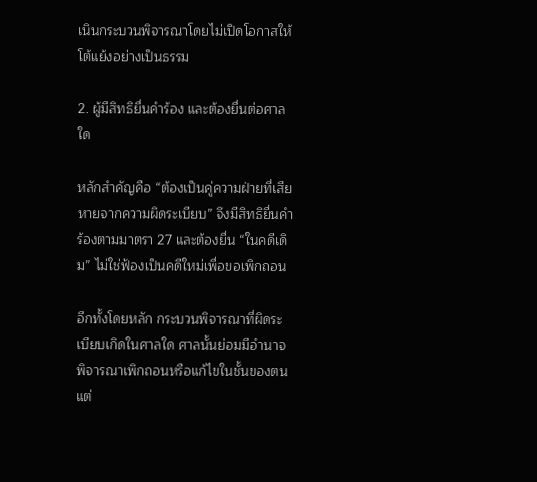เนินกระบวนพิจารณาโดยไม่เปิดโอกาสให้โต้แย้งอย่างเป็นธรรม

2. ผู้มีสิทธิยื่นคำร้อง และต้องยื่นต่อศาลใด

หลักสำคัญคือ “ต้องเป็นคู่ความฝ่ายที่เสียหายจากความผิดระเบียบ” จึงมีสิทธิยื่นคำร้องตามมาตรา 27 และต้องยื่น “ในคดีเดิม” ไม่ใช่ฟ้องเป็นคดีใหม่เพื่อขอเพิกถอน

อีกทั้งโดยหลัก กระบวนพิจารณาที่ผิดระเบียบเกิดในศาลใด ศาลนั้นย่อมมีอำนาจพิจารณาเพิกถอนหรือแก้ไขในชั้นของตน แต่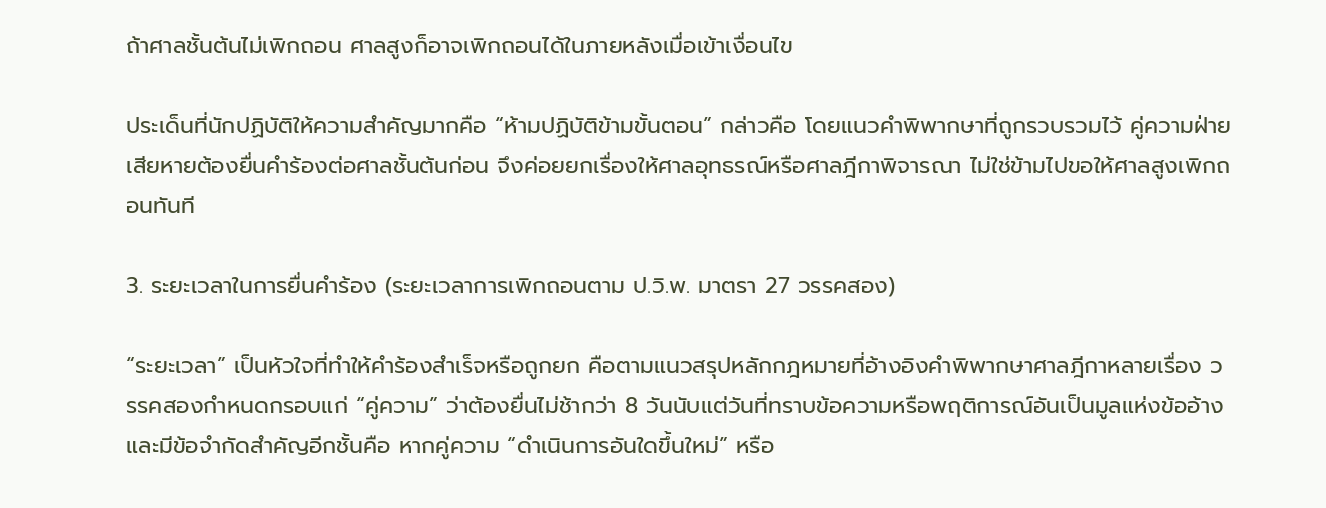ถ้าศาลชั้นต้นไม่เพิกถอน ศาลสูงก็อาจเพิกถอนได้ในภายหลังเมื่อเข้าเงื่อนไข

ประเด็นที่นักปฏิบัติให้ความสำคัญมากคือ “ห้ามปฏิบัติข้ามขั้นตอน” กล่าวคือ โดยแนวคำพิพากษาที่ถูกรวบรวมไว้ คู่ความฝ่ายเสียหายต้องยื่นคำร้องต่อศาลชั้นต้นก่อน จึงค่อยยกเรื่องให้ศาลอุทธรณ์หรือศาลฎีกาพิจารณา ไม่ใช่ข้ามไปขอให้ศาลสูงเพิกถอนทันที

3. ระยะเวลาในการยื่นคำร้อง (ระยะเวลาการเพิกถอนตาม ป.วิ.พ. มาตรา 27 วรรคสอง)

“ระยะเวลา” เป็นหัวใจที่ทำให้คำร้องสำเร็จหรือถูกยก คือตามแนวสรุปหลักกฎหมายที่อ้างอิงคำพิพากษาศาลฎีกาหลายเรื่อง วรรคสองกำหนดกรอบแก่ “คู่ความ” ว่าต้องยื่นไม่ช้ากว่า 8 วันนับแต่วันที่ทราบข้อความหรือพฤติการณ์อันเป็นมูลแห่งข้ออ้าง และมีข้อจำกัดสำคัญอีกชั้นคือ หากคู่ความ “ดำเนินการอันใดขึ้นใหม่” หรือ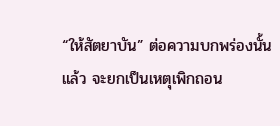“ให้สัตยาบัน” ต่อความบกพร่องนั้นแล้ว จะยกเป็นเหตุเพิกถอน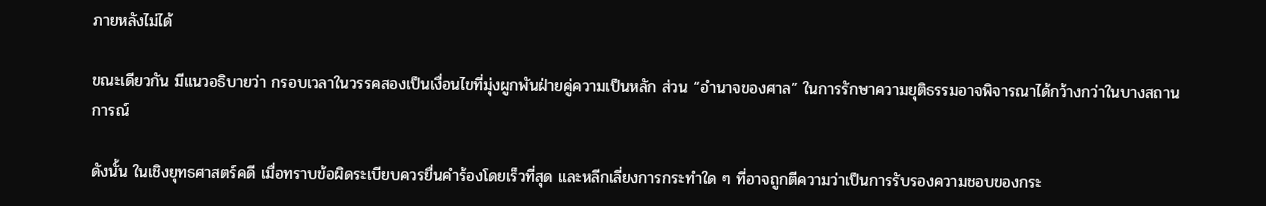ภายหลังไม่ได้

ขณะเดียวกัน มีแนวอธิบายว่า กรอบเวลาในวรรคสองเป็นเงื่อนไขที่มุ่งผูกพันฝ่ายคู่ความเป็นหลัก ส่วน “อำนาจของศาล” ในการรักษาความยุติธรรมอาจพิจารณาได้กว้างกว่าในบางสถานการณ์

ดังนั้น ในเชิงยุทธศาสตร์คดี เมื่อทราบข้อผิดระเบียบควรยื่นคำร้องโดยเร็วที่สุด และหลีกเลี่ยงการกระทำใด ๆ ที่อาจถูกตีความว่าเป็นการรับรองความชอบของกระ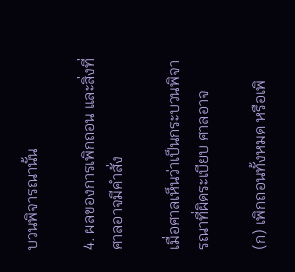บวนพิจารณานั้น

4. ผลของการเพิกถอน และสิ่งที่ศาลอาจมีคำสั่ง

เมื่อศาลเห็นว่าเป็นกระบวนพิจารณาที่ผิดระเบียบ ศาลอาจ

(ก) เพิกถอนทั้งหมด หรือเพิ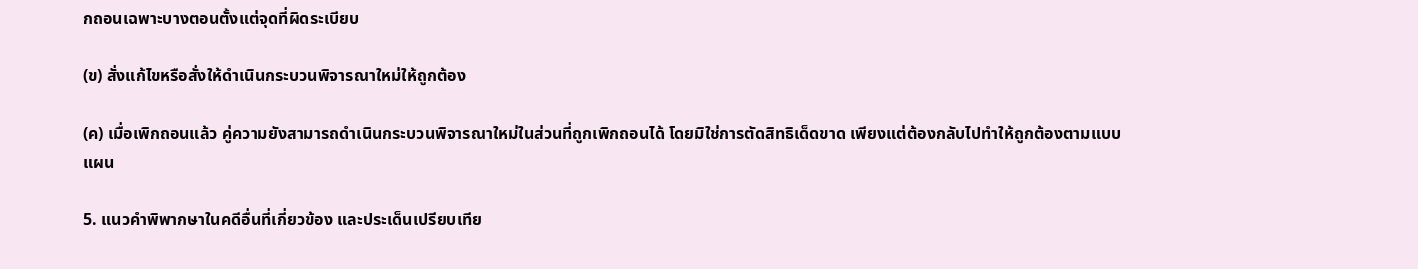กถอนเฉพาะบางตอนตั้งแต่จุดที่ผิดระเบียบ

(ข) สั่งแก้ไขหรือสั่งให้ดำเนินกระบวนพิจารณาใหม่ให้ถูกต้อง

(ค) เมื่อเพิกถอนแล้ว คู่ความยังสามารถดำเนินกระบวนพิจารณาใหม่ในส่วนที่ถูกเพิกถอนได้ โดยมิใช่การตัดสิทธิเด็ดขาด เพียงแต่ต้องกลับไปทำให้ถูกต้องตามแบบแผน

5. แนวคำพิพากษาในคดีอื่นที่เกี่ยวข้อง และประเด็นเปรียบเทีย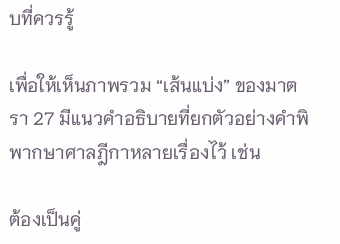บที่ควรรู้

เพื่อให้เห็นภาพรวม “เส้นแบ่ง” ของมาตรา 27 มีแนวคำอธิบายที่ยกตัวอย่างคำพิพากษาศาลฎีกาหลายเรื่องไว้ เช่น

ต้องเป็นคู่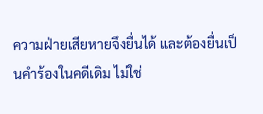ความฝ่ายเสียหายจึงยื่นได้ และต้องยื่นเป็นคำร้องในคดีเดิม ไม่ใช่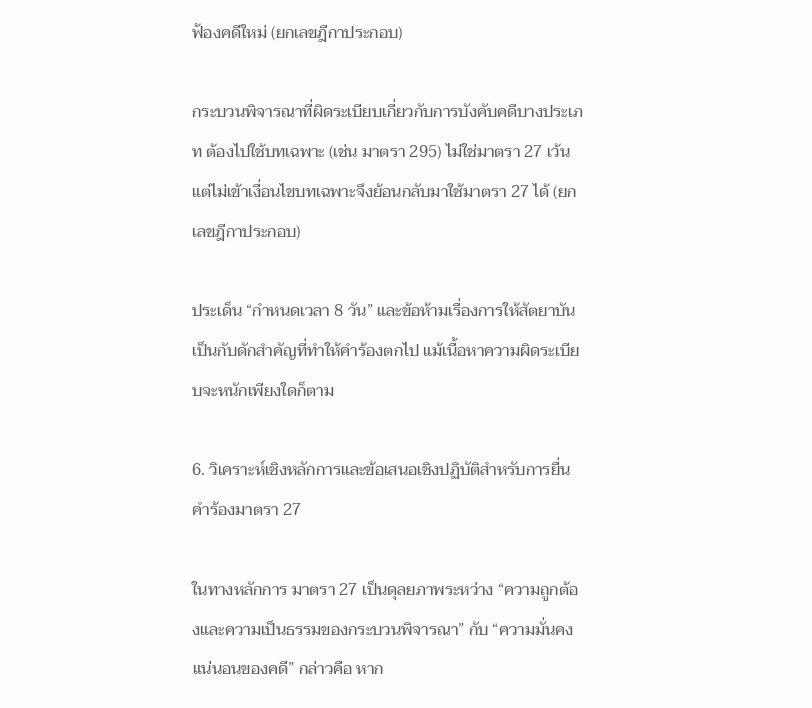ฟ้องคดีใหม่ (ยกเลขฎีกาประกอบ)

กระบวนพิจารณาที่ผิดระเบียบเกี่ยวกับการบังคับคดีบางประเภท ต้องไปใช้บทเฉพาะ (เช่น มาตรา 295) ไม่ใช่มาตรา 27 เว้นแต่ไม่เข้าเงื่อนไขบทเฉพาะจึงย้อนกลับมาใช้มาตรา 27 ได้ (ยกเลขฎีกาประกอบ)

ประเด็น “กำหนดเวลา 8 วัน” และข้อห้ามเรื่องการให้สัตยาบัน เป็นกับดักสำคัญที่ทำให้คำร้องตกไป แม้เนื้อหาความผิดระเบียบจะหนักเพียงใดก็ตาม

6. วิเคราะห์เชิงหลักการและข้อเสนอเชิงปฏิบัติสำหรับการยื่นคำร้องมาตรา 27

ในทางหลักการ มาตรา 27 เป็นดุลยภาพระหว่าง “ความถูกต้องและความเป็นธรรมของกระบวนพิจารณา” กับ “ความมั่นคงแน่นอนของคดี” กล่าวคือ หาก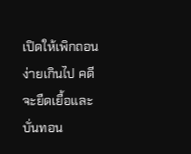เปิดให้เพิกถอนง่ายเกินไป คดีจะยืดเยื้อและบั่นทอน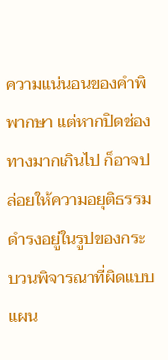ความแน่นอนของคำพิพากษา แต่หากปิดช่องทางมากเกินไป ก็อาจปล่อยให้ความอยุติธรรมดำรงอยู่ในรูปของกระบวนพิจารณาที่ผิดแบบแผน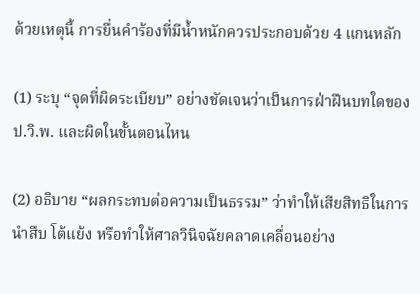ด้วยเหตุนี้ การยื่นคำร้องที่มีน้ำหนักควรประกอบด้วย 4 แกนหลัก

(1) ระบุ “จุดที่ผิดระเบียบ” อย่างชัดเจนว่าเป็นการฝ่าฝืนบทใดของ ป.วิ.พ. และผิดในขั้นตอนไหน

(2) อธิบาย “ผลกระทบต่อความเป็นธรรม” ว่าทำให้เสียสิทธิในการนำสืบ โต้แย้ง หรือทำให้ศาลวินิจฉัยคลาดเคลื่อนอย่าง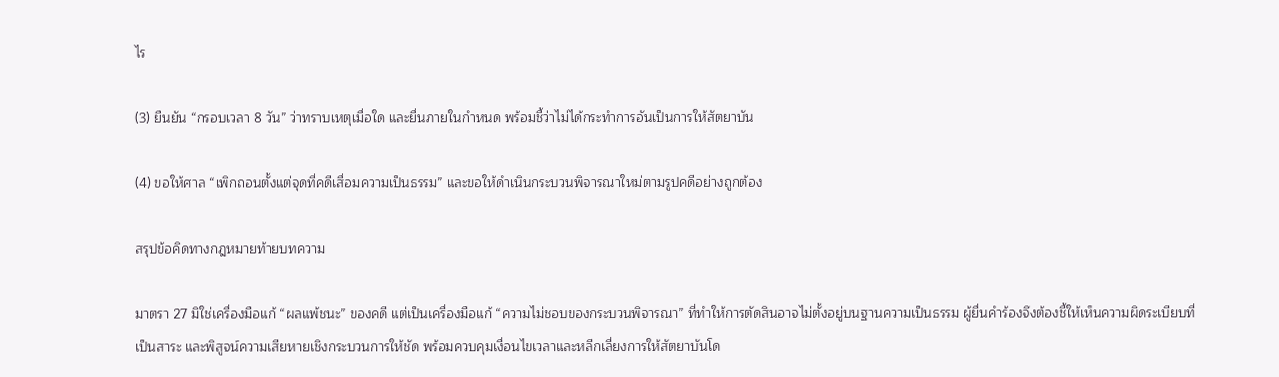ไร

(3) ยืนยัน “กรอบเวลา 8 วัน” ว่าทราบเหตุเมื่อใด และยื่นภายในกำหนด พร้อมชี้ว่าไม่ได้กระทำการอันเป็นการให้สัตยาบัน

(4) ขอให้ศาล “เพิกถอนตั้งแต่จุดที่คดีเสื่อมความเป็นธรรม” และขอให้ดำเนินกระบวนพิจารณาใหม่ตามรูปคดีอย่างถูกต้อง

สรุปข้อคิดทางกฎหมายท้ายบทความ

มาตรา 27 มิใช่เครื่องมือแก้ “ผลแพ้ชนะ” ของคดี แต่เป็นเครื่องมือแก้ “ความไม่ชอบของกระบวนพิจารณา” ที่ทำให้การตัดสินอาจไม่ตั้งอยู่บนฐานความเป็นธรรม ผู้ยื่นคำร้องจึงต้องชี้ให้เห็นความผิดระเบียบที่เป็นสาระ และพิสูจน์ความเสียหายเชิงกระบวนการให้ชัด พร้อมควบคุมเงื่อนไขเวลาและหลีกเลี่ยงการให้สัตยาบันโด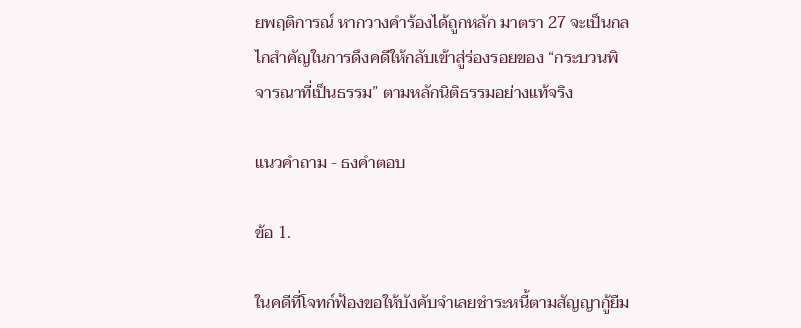ยพฤติการณ์ หากวางคำร้องได้ถูกหลัก มาตรา 27 จะเป็นกลไกสำคัญในการดึงคดีให้กลับเข้าสู่ร่องรอยของ “กระบวนพิจารณาที่เป็นธรรม” ตามหลักนิติธรรมอย่างแท้จริง

แนวคำถาม - ธงคำตอบ

ข้อ 1.

ในคดีที่โจทก์ฟ้องขอให้บังคับจำเลยชำระหนี้ตามสัญญากู้ยืม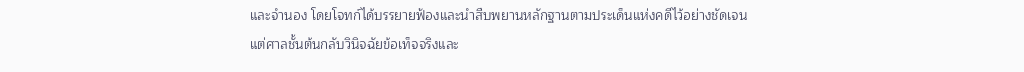และจำนอง โดยโจทก์ได้บรรยายฟ้องและนำสืบพยานหลักฐานตามประเด็นแห่งคดีไว้อย่างชัดเจน แต่ศาลชั้นต้นกลับวินิจฉัยข้อเท็จจริงและ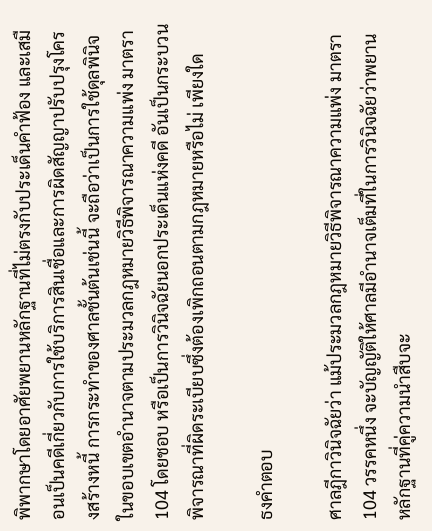พิพากษาโดยอาศัยพยานหลักฐานที่ไม่ตรงกับประเด็นคำฟ้อง และเสมือนเป็นคดีเกี่ยวกับการใช้บริการสินเชื่อและการผิดสัญญาปรับปรุงโครงสร้างหนี้ การกระทำของศาลชั้นต้นเช่นนี้ จะถือว่าเป็นการใช้ดุลพินิจในขอบเขตอำนาจตามประมวลกฎหมายวิธีพิจารณาความแพ่ง มาตรา 104 โดยชอบ หรือเป็นการวินิจฉัยนอกประเด็นแห่งคดี อันเป็นกระบวนพิจารณาที่ผิดระเบียบซึ่งต้องเพิกถอนตามกฎหมายหรือไม่ เพียงใด

ธงคำตอบ

ศาลฎีกาวินิจฉัยว่า แม้ประมวลกฎหมายวิธีพิจารณาความแพ่ง มาตรา 104 วรรคหนึ่ง จะบัญญัติให้ศาลมีอำนาจเต็มที่ในการวินิจฉัยว่าพยานหลักฐานที่คู่ความนำสืบจะ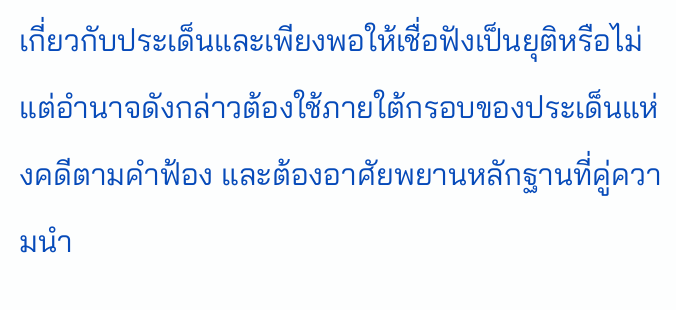เกี่ยวกับประเด็นและเพียงพอให้เชื่อฟังเป็นยุติหรือไม่ แต่อำนาจดังกล่าวต้องใช้ภายใต้กรอบของประเด็นแห่งคดีตามคำฟ้อง และต้องอาศัยพยานหลักฐานที่คู่ความนำ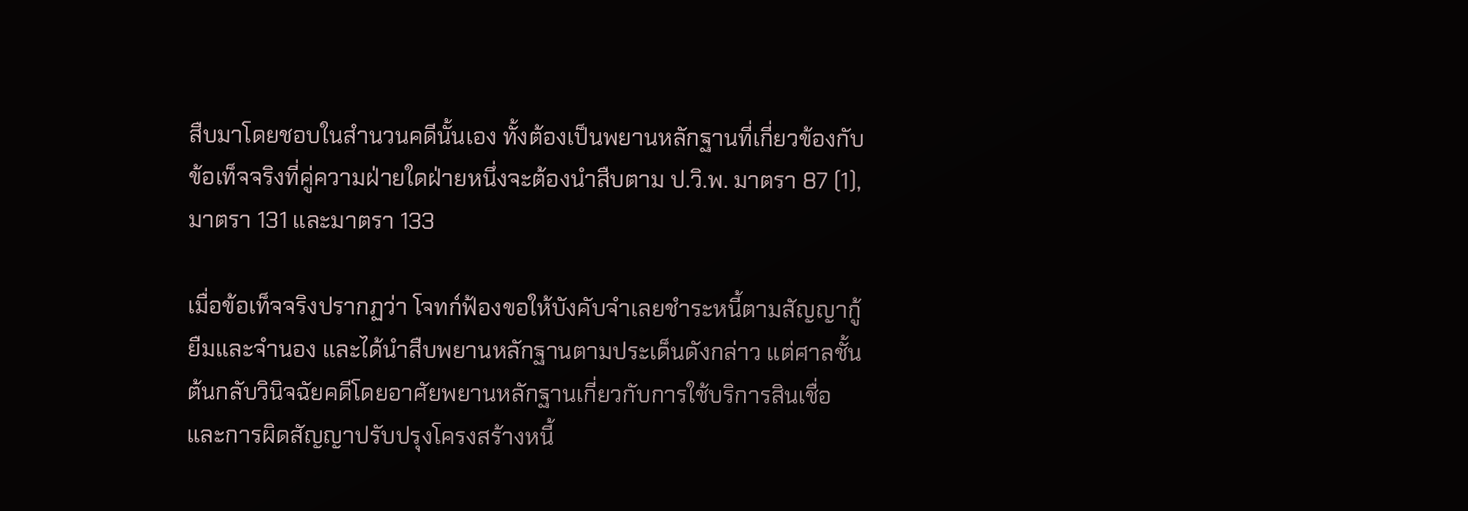สืบมาโดยชอบในสำนวนคดีนั้นเอง ทั้งต้องเป็นพยานหลักฐานที่เกี่ยวข้องกับข้อเท็จจริงที่คู่ความฝ่ายใดฝ่ายหนึ่งจะต้องนำสืบตาม ป.วิ.พ. มาตรา 87 (1), มาตรา 131 และมาตรา 133

เมื่อข้อเท็จจริงปรากฏว่า โจทก์ฟ้องขอให้บังคับจำเลยชำระหนี้ตามสัญญากู้ยืมและจำนอง และได้นำสืบพยานหลักฐานตามประเด็นดังกล่าว แต่ศาลชั้นต้นกลับวินิจฉัยคดีโดยอาศัยพยานหลักฐานเกี่ยวกับการใช้บริการสินเชื่อและการผิดสัญญาปรับปรุงโครงสร้างหนี้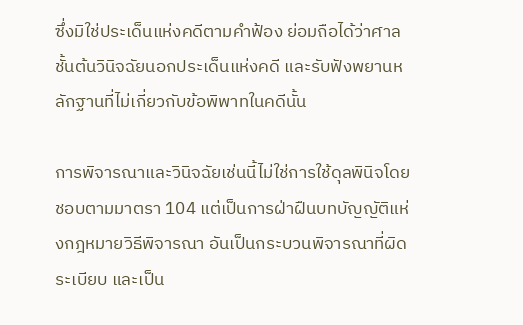ซึ่งมิใช่ประเด็นแห่งคดีตามคำฟ้อง ย่อมถือได้ว่าศาลชั้นต้นวินิจฉัยนอกประเด็นแห่งคดี และรับฟังพยานหลักฐานที่ไม่เกี่ยวกับข้อพิพาทในคดีนั้น

การพิจารณาและวินิจฉัยเช่นนี้ไม่ใช่การใช้ดุลพินิจโดยชอบตามมาตรา 104 แต่เป็นการฝ่าฝืนบทบัญญัติแห่งกฎหมายวิธีพิจารณา อันเป็นกระบวนพิจารณาที่ผิดระเบียบ และเป็น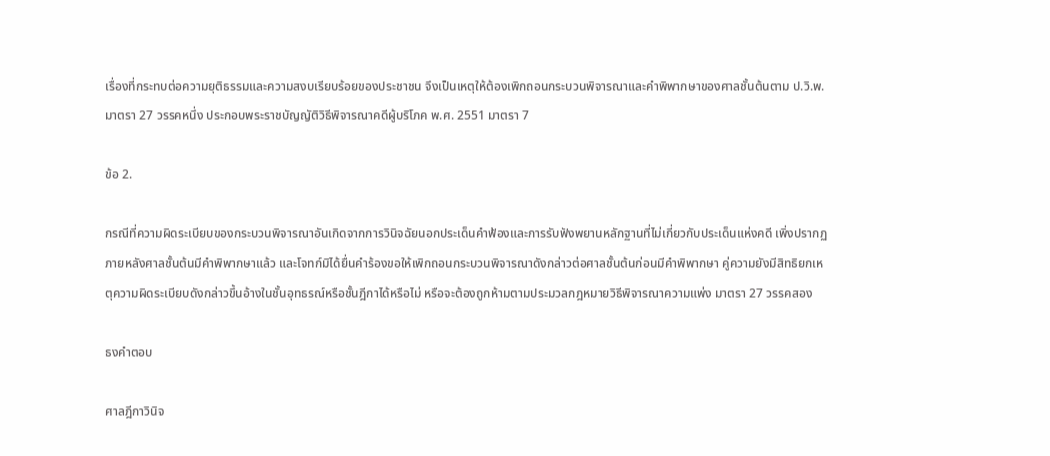เรื่องที่กระทบต่อความยุติธรรมและความสงบเรียบร้อยของประชาชน จึงเป็นเหตุให้ต้องเพิกถอนกระบวนพิจารณาและคำพิพากษาของศาลชั้นต้นตาม ป.วิ.พ. มาตรา 27 วรรคหนึ่ง ประกอบพระราชบัญญัติวิธีพิจารณาคดีผู้บริโภค พ.ศ. 2551 มาตรา 7

ข้อ 2.

กรณีที่ความผิดระเบียบของกระบวนพิจารณาอันเกิดจากการวินิจฉัยนอกประเด็นคำฟ้องและการรับฟังพยานหลักฐานที่ไม่เกี่ยวกับประเด็นแห่งคดี เพิ่งปรากฏภายหลังศาลชั้นต้นมีคำพิพากษาแล้ว และโจทก์มิได้ยื่นคำร้องขอให้เพิกถอนกระบวนพิจารณาดังกล่าวต่อศาลชั้นต้นก่อนมีคำพิพากษา คู่ความยังมีสิทธิยกเหตุความผิดระเบียบดังกล่าวขึ้นอ้างในชั้นอุทธรณ์หรือชั้นฎีกาได้หรือไม่ หรือจะต้องถูกห้ามตามประมวลกฎหมายวิธีพิจารณาความแพ่ง มาตรา 27 วรรคสอง

ธงคำตอบ

ศาลฎีกาวินิจ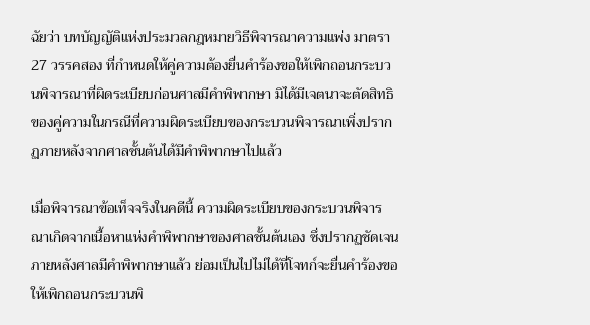ฉัยว่า บทบัญญัติแห่งประมวลกฎหมายวิธีพิจารณาความแพ่ง มาตรา 27 วรรคสอง ที่กำหนดให้คู่ความต้องยื่นคำร้องขอให้เพิกถอนกระบวนพิจารณาที่ผิดระเบียบก่อนศาลมีคำพิพากษา มิได้มีเจตนาจะตัดสิทธิของคู่ความในกรณีที่ความผิดระเบียบของกระบวนพิจารณาเพิ่งปรากฏภายหลังจากศาลชั้นต้นได้มีคำพิพากษาไปแล้ว

เมื่อพิจารณาข้อเท็จจริงในคดีนี้ ความผิดระเบียบของกระบวนพิจารณาเกิดจากเนื้อหาแห่งคำพิพากษาของศาลชั้นต้นเอง ซึ่งปรากฏชัดเจนภายหลังศาลมีคำพิพากษาแล้ว ย่อมเป็นไปไม่ได้ที่โจทก์จะยื่นคำร้องขอให้เพิกถอนกระบวนพิ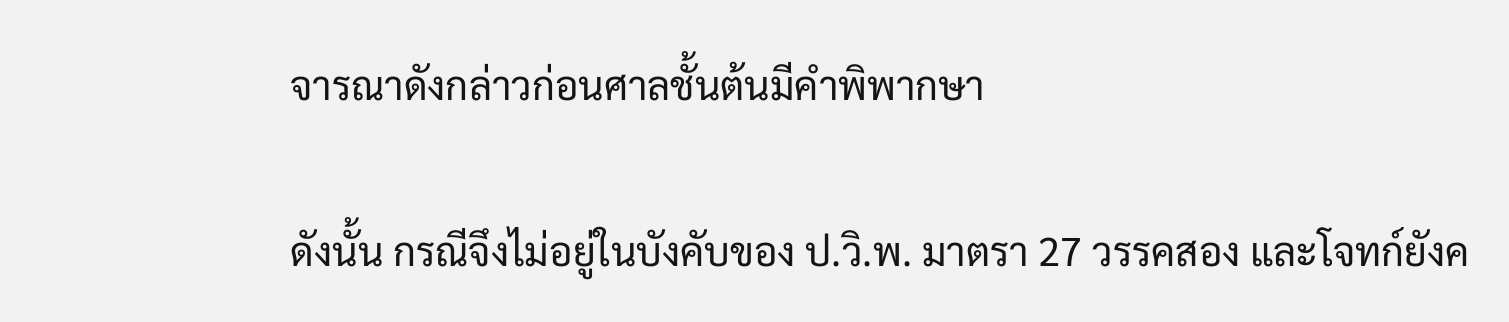จารณาดังกล่าวก่อนศาลชั้นต้นมีคำพิพากษา

ดังนั้น กรณีจึงไม่อยู่ในบังคับของ ป.วิ.พ. มาตรา 27 วรรคสอง และโจทก์ยังค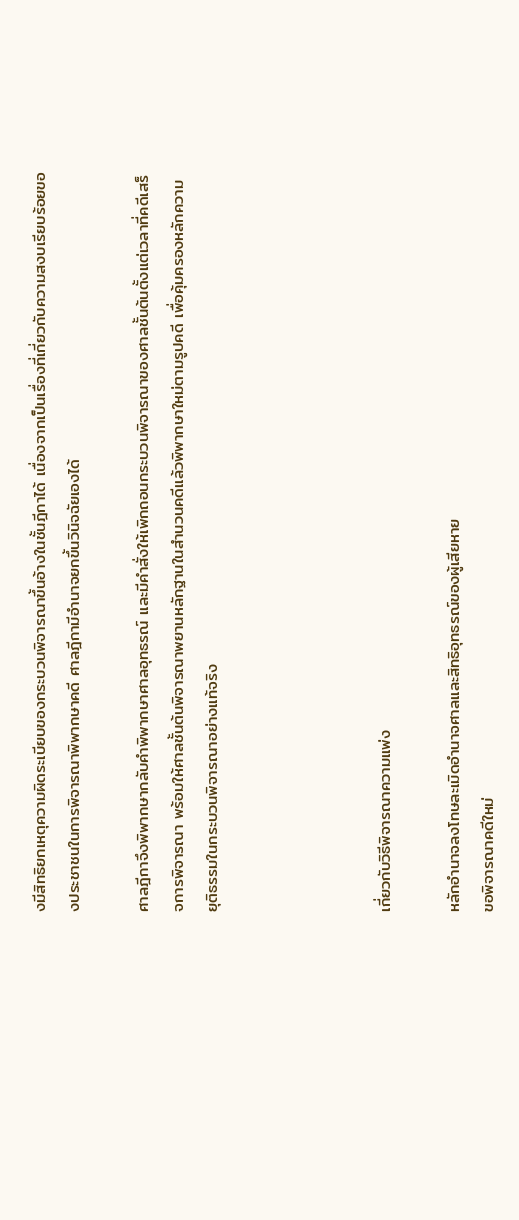งมีสิทธิยกเหตุความผิดระเบียบของกระบวนพิจารณาขึ้นอ้างในชั้นฎีกาได้ เนื่องจากเป็นเรื่องที่เกี่ยวกับความสงบเรียบร้อยของประชาชนในการพิจารณาพิพากษาคดี ศาลฎีกามีอำนาจยกขึ้นวินิจฉัยเองได้

ศาลฎีกาจึงพิพากษากลับคำพิพากษาศาลอุทธรณ์ และมีคำสั่งให้เพิกถอนกระบวนพิจารณาของศาลชั้นต้นตั้งแต่เวลาที่คดีเสร็จการพิจารณา พร้อมให้ศาลชั้นต้นพิจารณาพยานหลักฐานในสำนวนคดีแล้วพิพากษาใหม่ตามรูปคดี เพื่อคุ้มครองหลักความยุติธรรมในกระบวนพิจารณาอย่างแท้จริง




เกี่ยวกับวิธีพิจารณาความแพ่ง

หลักอำนาจลงโทษละเมิดอำนาจศาลและสิทธิอุทธรณ์ของผู้เสียหาย
ขอพิจารณาคดีใหม่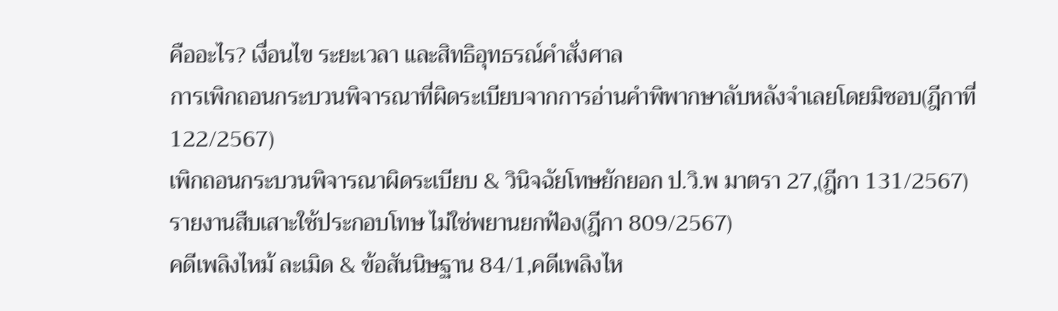คืออะไร? เงื่อนไข ระยะเวลา และสิทธิอุทธรณ์คำสั่งศาล
การเพิกถอนกระบวนพิจารณาที่ผิดระเบียบจากการอ่านคำพิพากษาลับหลังจำเลยโดยมิชอบ(ฎีกาที่ 122/2567)
เพิกถอนกระบวนพิจารณาผิดระเบียบ & วินิจฉัยโทษยักยอก ป.วิ.พ มาตรา 27,(ฎีกา 131/2567)
รายงานสืบเสาะใช้ประกอบโทษ ไม่ใช่พยานยกฟ้อง(ฎีกา 809/2567)
คดีเพลิงไหม้ ละเมิด & ข้อสันนิษฐาน 84/1,คดีเพลิงไห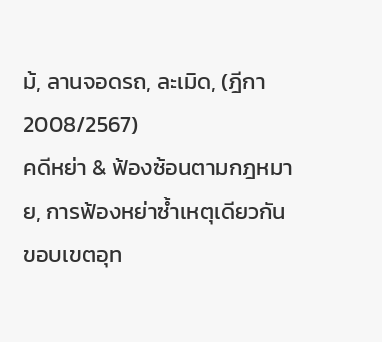ม้, ลานจอดรถ, ละเมิด, (ฎีกา 2008/2567)
คดีหย่า & ฟ้องซ้อนตามกฎหมาย, การฟ้องหย่าซ้ำเหตุเดียวกัน
ขอบเขตอุท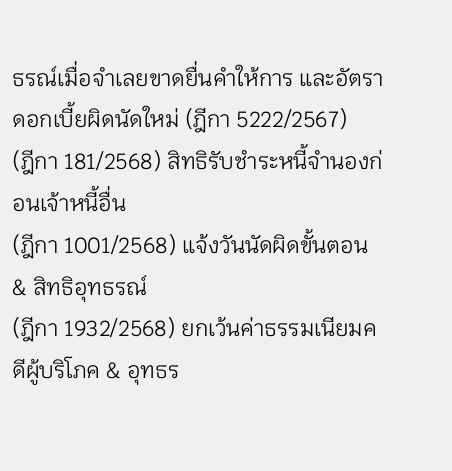ธรณ์เมื่อจำเลยขาดยื่นคำให้การ และอัตราดอกเบี้ยผิดนัดใหม่ (ฎีกา 5222/2567)
(ฎีกา 181/2568) สิทธิรับชำระหนี้จำนองก่อนเจ้าหนี้อื่น
(ฎีกา 1001/2568) แจ้งวันนัดผิดขั้นตอน & สิทธิอุทธรณ์
(ฎีกา 1932/2568) ยกเว้นค่าธรรมเนียมคดีผู้บริโภค & อุทธร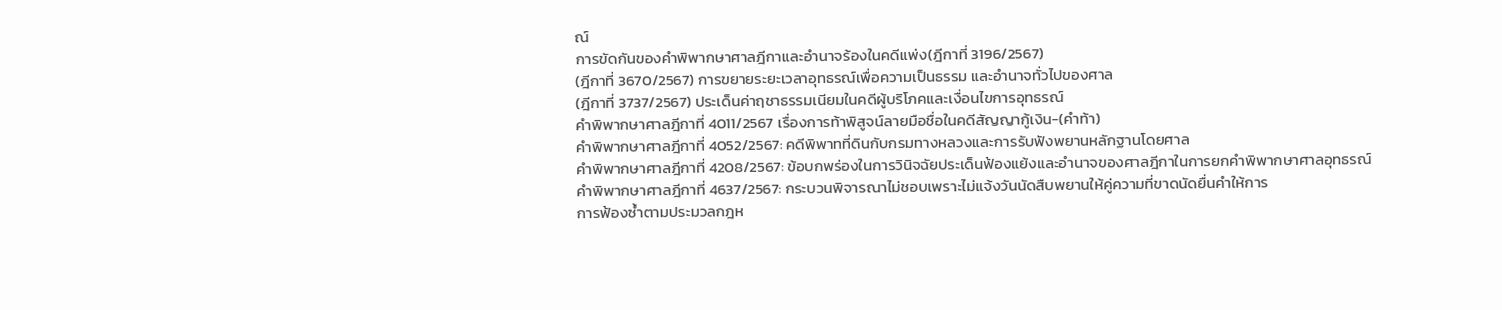ณ์
การขัดกันของคำพิพากษาศาลฎีกาและอำนาจร้องในคดีแพ่ง(ฎีกาที่ 3196/2567)
(ฎีกาที่ 3670/2567) การขยายระยะเวลาอุทธรณ์เพื่อความเป็นธรรม และอำนาจทั่วไปของศาล
(ฎีกาที่ 3737/2567) ประเด็นค่าฤชาธรรมเนียมในคดีผู้บริโภคและเงื่อนไขการอุทธรณ์
คำพิพากษาศาลฎีกาที่ 4011/2567 เรื่องการท้าพิสูจน์ลายมือชื่อในคดีสัญญากู้เงิน-(คำท้า)
คำพิพากษาศาลฎีกาที่ 4052/2567: คดีพิพาทที่ดินกับกรมทางหลวงและการรับฟังพยานหลักฐานโดยศาล
คำพิพากษาศาลฎีกาที่ 4208/2567: ข้อบกพร่องในการวินิจฉัยประเด็นฟ้องแย้งและอำนาจของศาลฎีกาในการยกคำพิพากษาศาลอุทธรณ์
คำพิพากษาศาลฎีกาที่ 4637/2567: กระบวนพิจารณาไม่ชอบเพราะไม่แจ้งวันนัดสืบพยานให้คู่ความที่ขาดนัดยื่นคำให้การ
การฟ้องซ้ำตามประมวลกฎห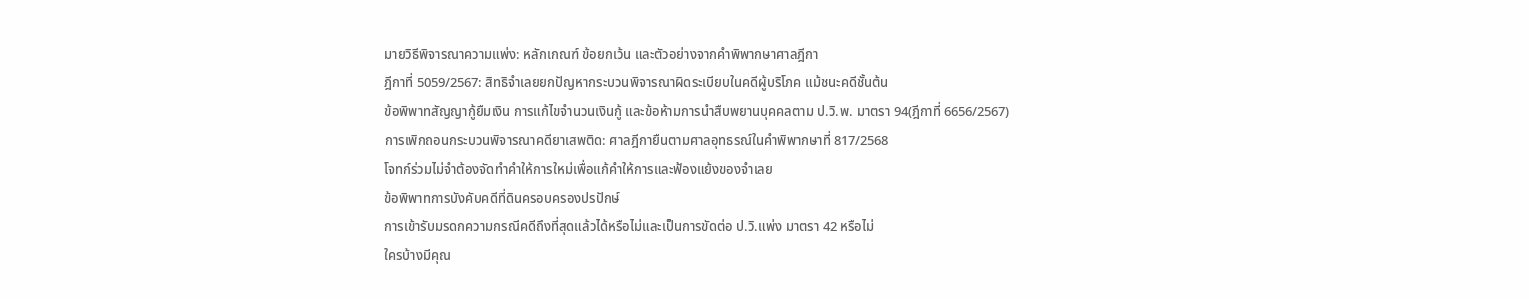มายวิธีพิจารณาความแพ่ง: หลักเกณฑ์ ข้อยกเว้น และตัวอย่างจากคำพิพากษาศาลฎีกา
ฎีกาที่ 5059/2567: สิทธิจำเลยยกปัญหากระบวนพิจารณาผิดระเบียบในคดีผู้บริโภค แม้ชนะคดีชั้นต้น
ข้อพิพาทสัญญากู้ยืมเงิน การแก้ไขจำนวนเงินกู้ และข้อห้ามการนำสืบพยานบุคคลตาม ป.วิ.พ. มาตรา 94(ฎีกาที่ 6656/2567)
การเพิกถอนกระบวนพิจารณาคดียาเสพติด: ศาลฎีกายืนตามศาลอุทธรณ์ในคำพิพากษาที่ 817/2568
โจทก์ร่วมไม่จำต้องจัดทำคำให้การใหม่เพื่อแก้คำให้การและฟ้องแย้งของจำเลย
ข้อพิพาทการบังคับคดีที่ดินครอบครองปรปักษ์
การเข้ารับมรดกความกรณีคดีถึงที่สุดแล้วได้หรือไม่และเป็นการขัดต่อ ป.วิ.แพ่ง มาตรา 42 หรือไม่
ใครบ้างมีคุณ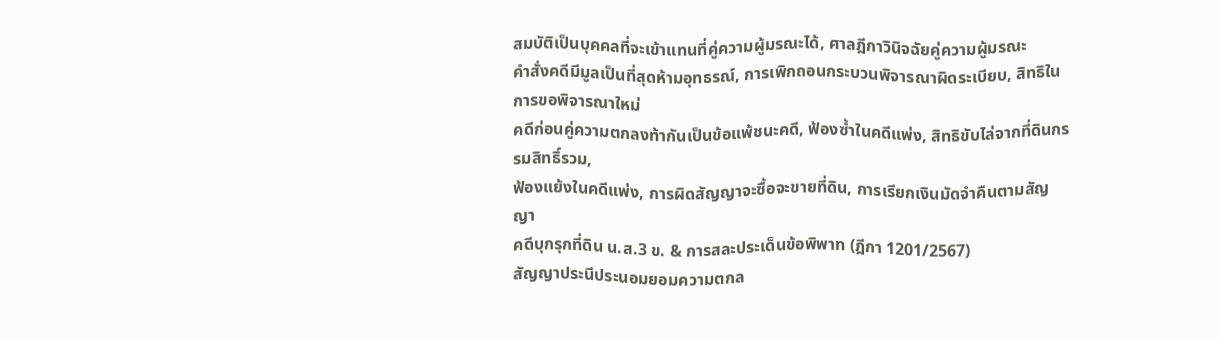สมบัติเป็นบุคคลที่จะเข้าแทนที่คู่ความผู้มรณะได้, ศาลฎีกาวินิจฉัยคู่ความผู้มรณะ
คำสั่งคดีมีมูลเป็นที่สุดห้ามอุทธรณ์, การเพิกถอนกระบวนพิจารณาผิดระเบียบ, สิทธิในการขอพิจารณาใหม่
คดีก่อนคู่ความตกลงท้ากันเป็นข้อแพ้ชนะคดี, ฟ้องซ้ำในคดีแพ่ง, สิทธิขับไล่จากที่ดินกรรมสิทธิ์รวม,
ฟ้องแย้งในคดีแพ่ง, การผิดสัญญาจะซื้อจะขายที่ดิน, การเรียกเงินมัดจำคืนตามสัญญา
คดีบุกรุกที่ดิน น.ส.3 ข. & การสละประเด็นข้อพิพาท (ฎีกา 1201/2567)
สัญญาประนีประนอมยอมความตกล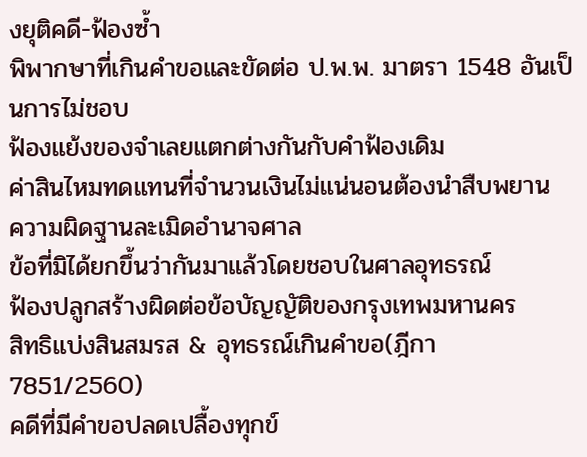งยุติคดี-ฟ้องซ้ำ
พิพากษาที่เกินคำขอและขัดต่อ ป.พ.พ. มาตรา 1548 อันเป็นการไม่ชอบ
ฟ้องแย้งของจำเลยแตกต่างกันกับคำฟ้องเดิม
ค่าสินไหมทดแทนที่จำนวนเงินไม่แน่นอนต้องนำสืบพยาน
ความผิดฐานละเมิดอำนาจศาล
ข้อที่มิได้ยกขึ้นว่ากันมาแล้วโดยชอบในศาลอุทธรณ์
ฟ้องปลูกสร้างผิดต่อข้อบัญญัติของกรุงเทพมหานคร
สิทธิแบ่งสินสมรส & อุทธรณ์เกินคำขอ(ฎีกา 7851/2560)
คดีที่มีคำขอปลดเปลื้องทุกข์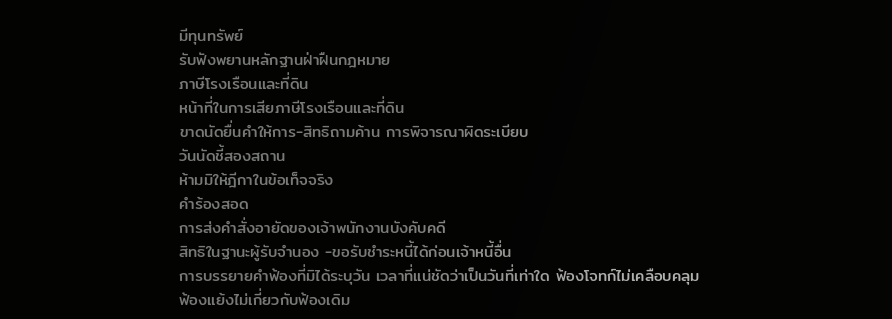มีทุนทรัพย์
รับฟังพยานหลักฐานฝ่าฝืนกฎหมาย
ภาษีโรงเรือนและที่ดิน
หน้าที่ในการเสียภาษีโรงเรือนและที่ดิน
ขาดนัดยื่นคำให้การ-สิทธิถามค้าน การพิจารณาผิดระเบียบ
วันนัดชี้สองสถาน
ห้ามมิให้ฎีกาในข้อเท็จจริง
คำร้องสอด
การส่งคำสั่งอายัดของเจ้าพนักงานบังคับคดี
สิทธิในฐานะผู้รับจำนอง -ขอรับชำระหนี้ได้ก่อนเจ้าหนี้อื่น
การบรรยายคำฟ้องที่มิได้ระบุวัน เวลาที่แน่ชัดว่าเป็นวันที่เท่าใด ฟ้องโจทก์ไม่เคลือบคลุม
ฟ้องแย้งไม่เกี่ยวกับฟ้องเดิม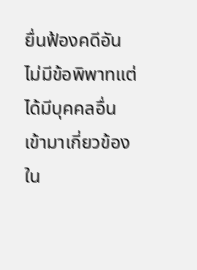ยื่นฟ้องคดีอันไม่มีข้อพิพาทแต่ได้มีบุคคลอื่นเข้ามาเกี่ยวข้องใน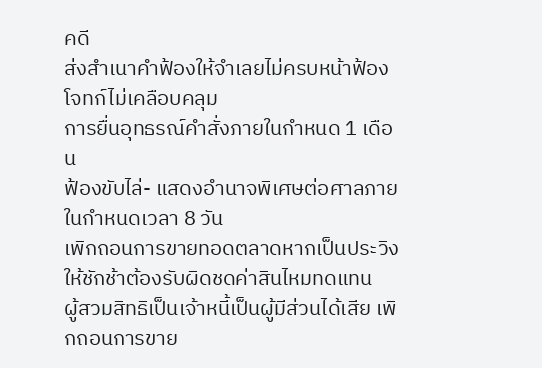คดี
ส่งสำเนาคำฟ้องให้จำเลยไม่ครบหน้าฟ้องโจทก์ไม่เคลือบคลุม
การยื่นอุทธรณ์คำสั่งภายในกำหนด 1 เดือน
ฟ้องขับไล่- แสดงอำนาจพิเศษต่อศาลภายในกำหนดเวลา 8 วัน
เพิกถอนการขายทอดตลาดหากเป็นประวิงให้ชักช้าต้องรับผิดชดค่าสินไหมทดแทน
ผู้สวมสิทธิเป็นเจ้าหนี้เป็นผู้มีส่วนได้เสีย เพิกถอนการขาย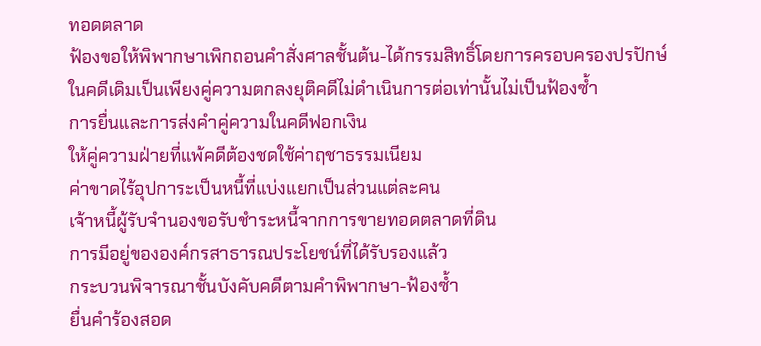ทอดตลาด
ฟ้องขอให้พิพากษาเพิกถอนคำสั่งศาลชั้นต้น-ได้กรรมสิทธิ์โดยการครอบครองปรปักษ์
ในคดีเดิมเป็นเพียงคู่ความตกลงยุติคดีไม่ดำเนินการต่อเท่านั้นไม่เป็นฟ้องซ้ำ
การยื่นและการส่งคำคู่ความในคดีฟอกเงิน
ให้คู่ความฝ่ายที่แพ้คดีต้องชดใช้ค่าฤชาธรรมเนียม
ค่าขาดไร้อุปการะเป็นหนี้ที่แบ่งแยกเป็นส่วนแต่ละคน
เจ้าหนี้ผู้รับจำนองขอรับชำระหนี้จากการขายทอดตลาดที่ดิน
การมีอยู่ขององค์กรสาธารณประโยชน์ที่ได้รับรองแล้ว
กระบวนพิจารณาชั้นบังคับคดีตามคำพิพากษา-ฟ้องซ้ำ
ยื่นคำร้องสอด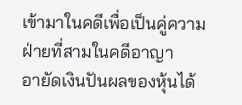เข้ามาในคดีเพื่อเป็นคู่ความฝ่ายที่สามในคดีอาญา
อายัดเงินปันผลของหุ้นได้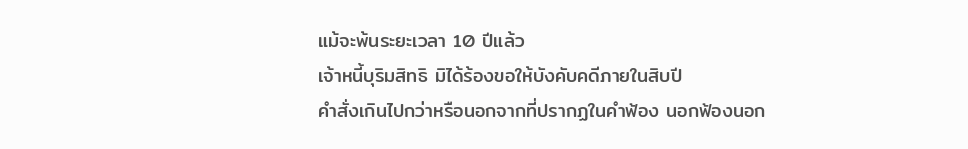แม้จะพ้นระยะเวลา 10 ปีแล้ว
เจ้าหนี้บุริมสิทธิ มิได้ร้องขอให้บังคับคดีภายในสิบปี
คำสั่งเกินไปกว่าหรือนอกจากที่ปรากฏในคำฟ้อง นอกฟ้องนอก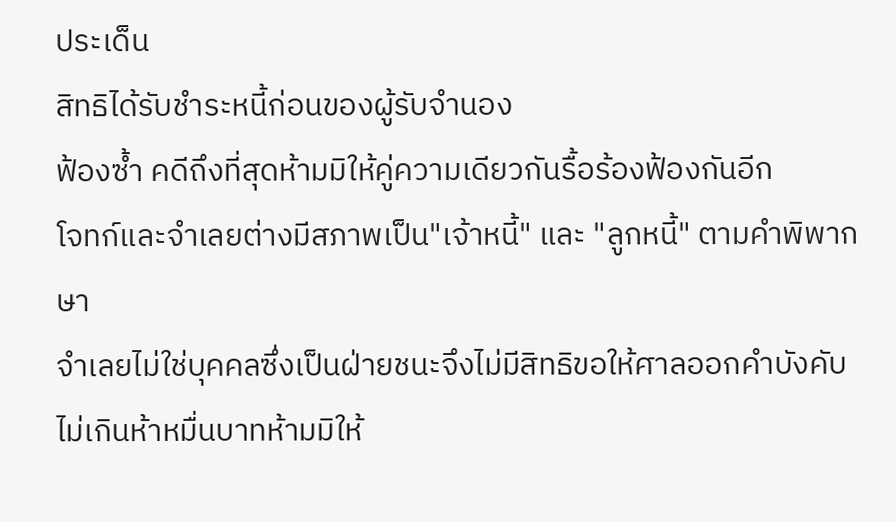ประเด็น
สิทธิได้รับชำระหนี้ก่อนของผู้รับจำนอง
ฟ้องซ้ำ คดีถึงที่สุดห้ามมิให้คู่ความเดียวกันรื้อร้องฟ้องกันอีก
โจทก์และจำเลยต่างมีสภาพเป็น"เจ้าหนี้" และ "ลูกหนี้" ตามคำพิพากษา
จำเลยไม่ใช่บุคคลซึ่งเป็นฝ่ายชนะจึงไม่มีสิทธิขอให้ศาลออกคำบังคับ
ไม่เกินห้าหมื่นบาทห้ามมิให้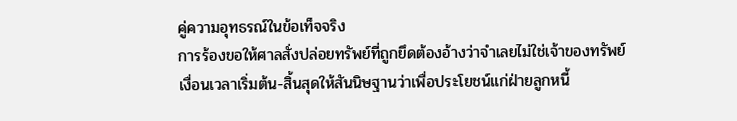คู่ความอุทธรณ์ในข้อเท็จจริง
การร้องขอให้ศาลสั่งปล่อยทรัพย์ที่ถูกยึดต้องอ้างว่าจำเลยไม่ใช่เจ้าของทรัพย์
เงื่อนเวลาเริ่มต้น-สิ้นสุดให้สันนิษฐานว่าเพื่อประโยชน์แก่ฝ่ายลูกหนี้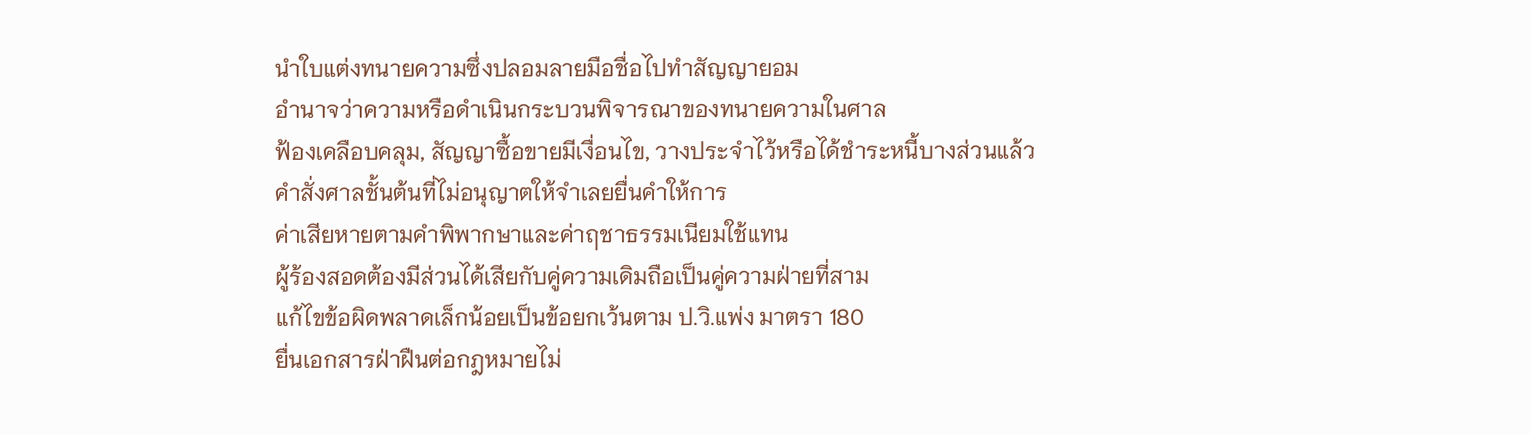นำใบแต่งทนายความซึ่งปลอมลายมือชื่อไปทำสัญญายอม
อำนาจว่าความหรือดำเนินกระบวนพิจารณาของทนายความในศาล
ฟ้องเคลือบคลุม, สัญญาซื้อขายมีเงื่อนไข, วางประจำไว้หรือได้ชำระหนี้บางส่วนแล้ว
คำสั่งศาลชั้นต้นที่ไม่อนุญาตให้จำเลยยื่นคำให้การ
ค่าเสียหายตามคำพิพากษาและค่าฤชาธรรมเนียมใช้แทน
ผู้ร้องสอดต้องมีส่วนได้เสียกับคู่ความเดิมถือเป็นคู่ความฝ่ายที่สาม
แก้ไขข้อผิดพลาดเล็กน้อยเป็นข้อยกเว้นตาม ป.วิ.แพ่ง มาตรา 180
ยื่นเอกสารฝ่าฝืนต่อกฎหมายไม่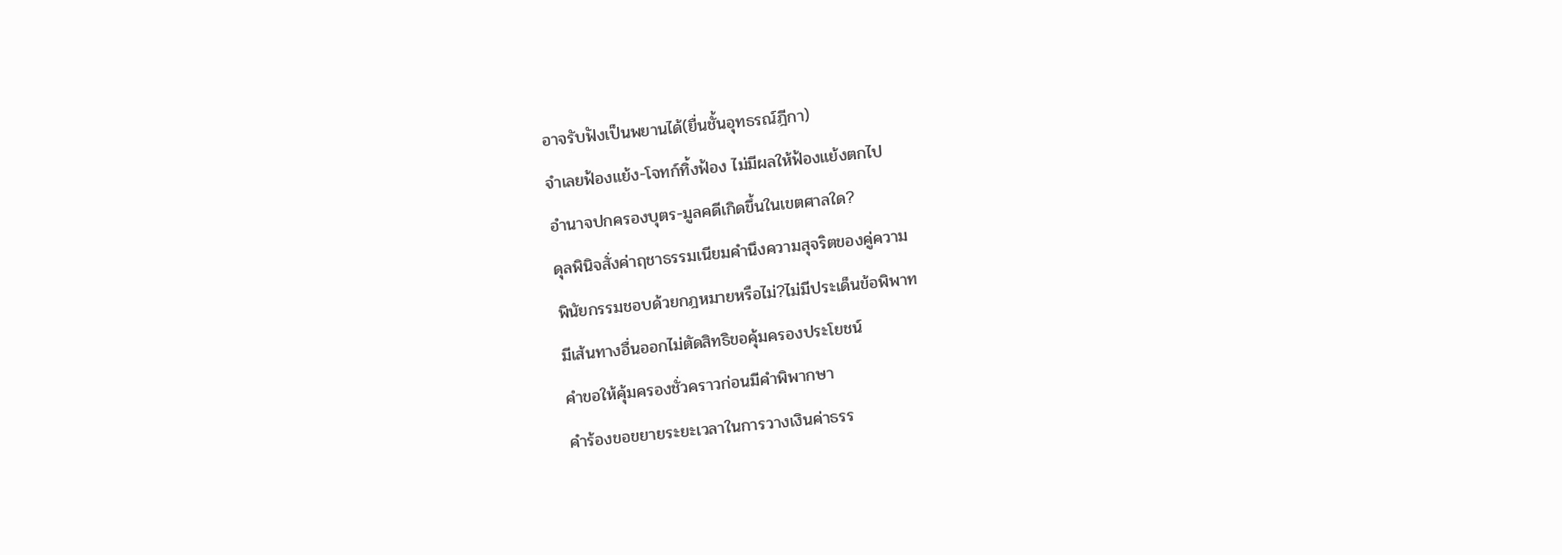อาจรับฟังเป็นพยานได้(ยื่นชั้นอุทธรณ์ฎีกา)
จำเลยฟ้องแย้ง-โจทก์ทิ้งฟ้อง ไม่มีผลให้ฟ้องแย้งตกไป
อำนาจปกครองบุตร-มูลคดีเกิดขึ้นในเขตศาลใด?
ดุลพินิจสั่งค่าฤชาธรรมเนียมคำนึงความสุจริตของคู่ความ
พินัยกรรมชอบด้วยกฎหมายหรือไม่?ไม่มีประเด็นข้อพิพาท
มีเส้นทางอื่นออกไม่ตัดสิทธิขอคุ้มครองประโยชน์
คำขอให้คุ้มครองชั่วคราวก่อนมีคำพิพากษา
คำร้องขอขยายระยะเวลาในการวางเงินค่าธรร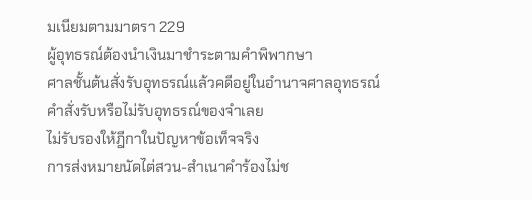มเนียมตามมาตรา 229
ผู้อุทธรณ์ต้องนำเงินมาชำระตามคำพิพากษา
ศาลชั้นต้นสั่งรับอุทธรณ์แล้วคดีอยู่ในอำนาจศาลอุทธรณ์
คำสั่งรับหรือไม่รับอุทธรณ์ของจำเลย
ไม่รับรองให้ฎีกาในปัญหาข้อเท็จจริง
การส่งหมายนัดไต่สวน-สำเนาคำร้องไม่ช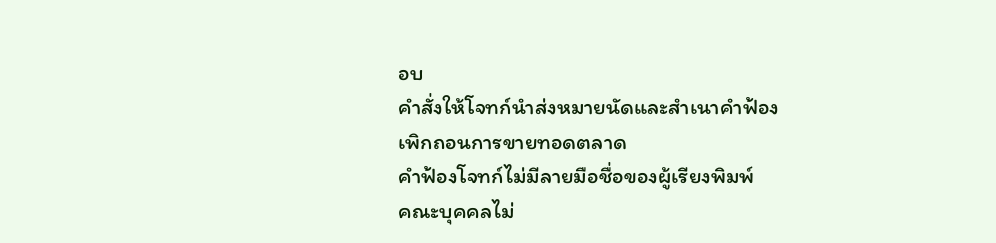อบ
คำสั่งให้โจทก์นำส่งหมายนัดและสำเนาคำฟ้อง
เพิกถอนการขายทอดตลาด
คำฟ้องโจทก์ไม่มีลายมือชื่อของผู้เรียงพิมพ์
คณะบุคคลไม่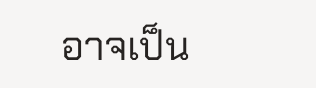อาจเป็น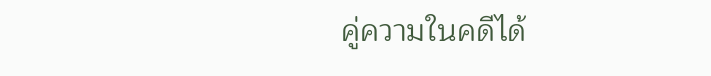คู่ความในคดีได้